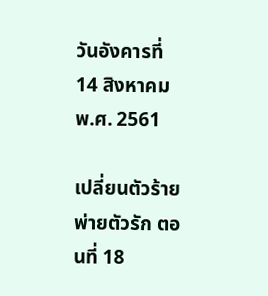วันอังคารที่ 14 สิงหาคม พ.ศ. 2561

เปลี่ยนตัวร้าย พ่ายตัวรัก ตอนที่ 18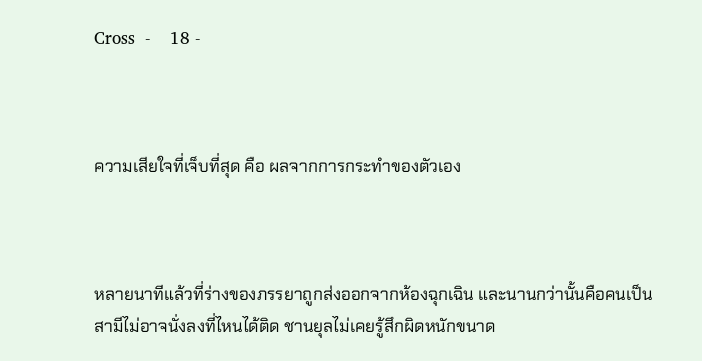Cross  -    18 -



ความเสียใจที่เจ็บที่สุด คือ ผลจากการกระทำของตัวเอง



หลายนาทีแล้วที่ร่างของภรรยาถูกส่งออกจากห้องฉุกเฉิน และนานกว่านั้นคือคนเป็นสามีไม่อาจนั่งลงที่ไหนได้ติด ชานยุลไม่เคยรู้สึกผิดหนักขนาด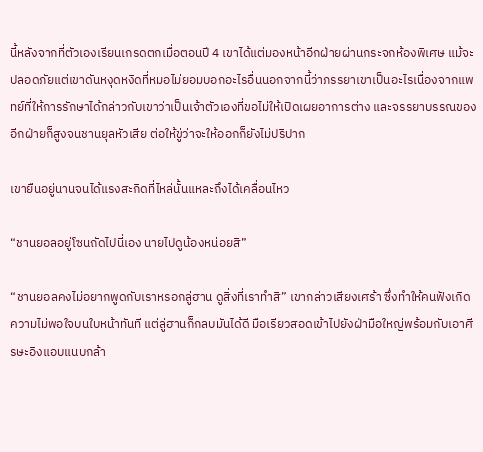นี้หลังจากที่ตัวเองเรียนเกรดตกเมื่อตอนปี 4 เขาได้แต่มองหน้าอีกฝ่ายผ่านกระจกห้องพิเศษ แม้จะปลอดภัยแต่เขาดันหงุดหงิดที่หมอไม่ยอมบอกอะไรอื่นนอกจากนี้ว่าภรรยาเขาเป็นอะไรเนื่องจากแพทย์ที่ให้การรักษาได้กล่าวกับเขาว่าเป็นเจ้าตัวเองที่ขอไม่ให้เปิดเผยอาการต่าง และจรรยาบรรณของอีกฝ่ายก็สูงจนชานยุลหัวเสีย ต่อให้ขู่ว่าจะให้ออกก็ยังไม่ปริปาก

เขายืนอยู่นานจนได้แรงสะกิดที่ไหล่นั้นแหละถึงได้เคลื่อนไหว

“ชานยอลอยู่โซนถัดไปนี่เอง นายไปดูน้องหน่อยสิ”

“ชานยอลคงไม่อยากพูดกับเราหรอกลู่ฮาน ดูสิ่งที่เราทำสิ” เขากล่าวเสียงเศร้า ซึ่งทำให้คนฟังเกิดความไม่พอใจบนใบหน้าทันที แต่ลู่ฮานก็กลบมันได้ดี มือเรียวสอดเข้าไปยังฝ่ามือใหญ่พร้อมกับเอาศีรษะอิงแอบแนบกล้า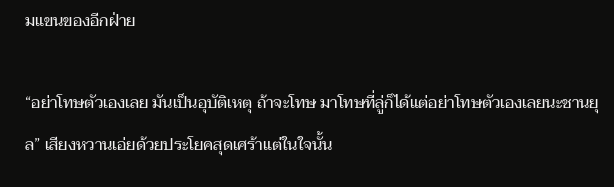มแขนของอีกฝ่าย

“อย่าโทษตัวเองเลย มันเป็นอุบัติเหตุ ถ้าจะโทษ มาโทษที่ลู่ก็ได้แต่อย่าโทษตัวเองเลยนะชานยุล” เสียงหวานเอ่ยด้วยประโยคสุดเศร้าแต่ในใจนั้น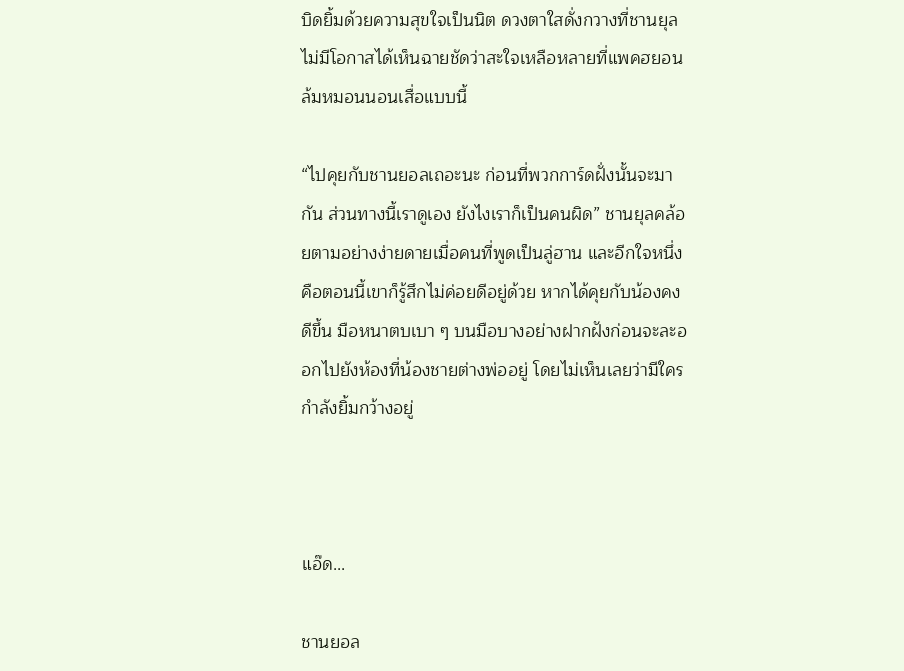บิดยิ้มด้วยความสุขใจเป็นนิต ดวงตาใสดั่งกวางที่ชานยุลไม่มีโอกาสได้เห็นฉายชัดว่าสะใจเหลือหลายที่แพคฮยอนล้มหมอนนอนเสื่อแบบนี้

“ไปคุยกับชานยอลเถอะนะ ก่อนที่พวกการ์ดฝั่งนั้นจะมากัน ส่วนทางนี้เราดูเอง ยังไงเราก็เป็นคนผิด” ชานยุลคล้อยตามอย่างง่ายดายเมื่อคนที่พูดเป็นลู่ฮาน และอีกใจหนึ่งคือตอนนี้เขาก็รู้สึกไม่ค่อยดีอยู่ด้วย หากได้คุยกับน้องคงดีขึ้น มือหนาตบเบา ๆ บนมือบางอย่างฝากฝังก่อนจะละออกไปยังห้องที่น้องชายต่างพ่ออยู่ โดยไม่เห็นเลยว่ามีใครกำลังยิ้มกว้างอยู่



แอ๊ด...

ชานยอล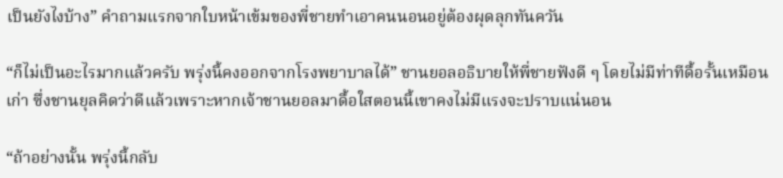เป็นยังไงบ้าง” คำถามแรกจากใบหน้าเข้มของพี่ชายทำเอาคนนอนอยู่ต้องผุดลุกทันควัน

“ก็ไม่เป็นอะไรมากแล้วครับ พรุ่งนี้คงออกจากโรงพยาบาลได้” ชานยอลอธิบายให้พี่ชายฟังดี ๆ โดยไม่มีท่าทีดื้อรั้นเหมือนเก่า ซึ่งชานยุลคิดว่าดีแล้วเพราะหากเจ้าชานยอลมาดื้อใสตอนนี้เขาคงไม่มีแรงจะปราบแน่นอน

“ถ้าอย่างนั้น พรุ่งนี้กลับ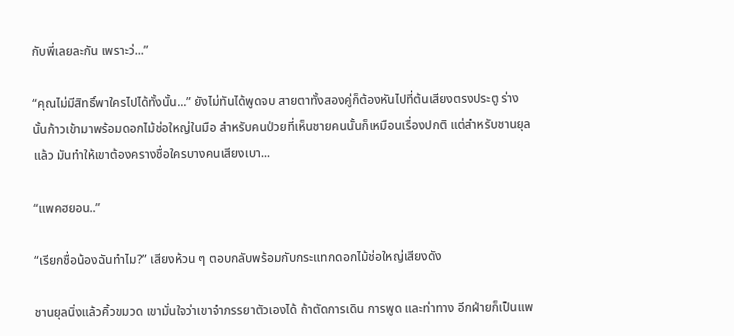กับพี่เลยละกัน เพราะว่...”

“คุณไม่มีสิทธิ์พาใครไปได้ทั้งนั้น...” ยังไม่ทันได้พูดจบ สายตาทั้งสองคู่ก็ต้องหันไปที่ต้นเสียงตรงประตู ร่างนั้นก้าวเข้ามาพร้อมดอกไม้ช่อใหญ่ในมือ สำหรับคนป่วยที่เห็นชายคนนั้นก็เหมือนเรื่องปกติ แต่สำหรับชานยุลแล้ว มันทำให้เขาต้องครางชื่อใครบางคนเสียงเบา...

“แพคฮยอน..”

“เรียกชื่อน้องฉันทำไม?” เสียงห้วน ๆ ตอบกลับพร้อมกับกระแทกดอกไม้ช่อใหญ่เสียงดัง

ชานยุลนิ่งแล้วคิ้วขมวด เขามั่นใจว่าเขาจำภรรยาตัวเองได้ ถ้าตัดการเดิน การพูด และท่าทาง อีกฝ่ายก็เป็นแพ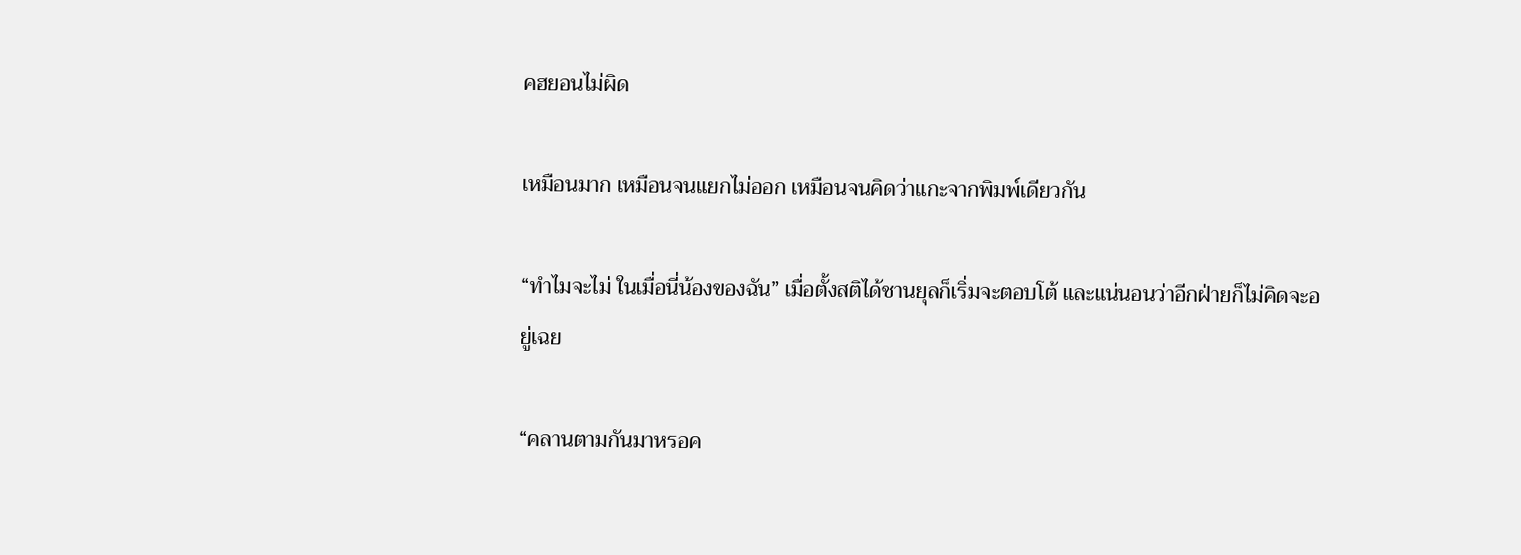คฮยอนไม่ผิด

เหมือนมาก เหมือนจนแยกไม่ออก เหมือนจนคิดว่าแกะจากพิมพ์เดียวกัน

“ทำไมจะไม่ ในเมื่อนี่น้องของฉัน” เมื่อตั้งสติได้ชานยุลก็เริ่มจะตอบโต้ และแน่นอนว่าอีกฝ่ายก็ไม่คิดจะอยู่เฉย

“คลานตามกันมาหรอค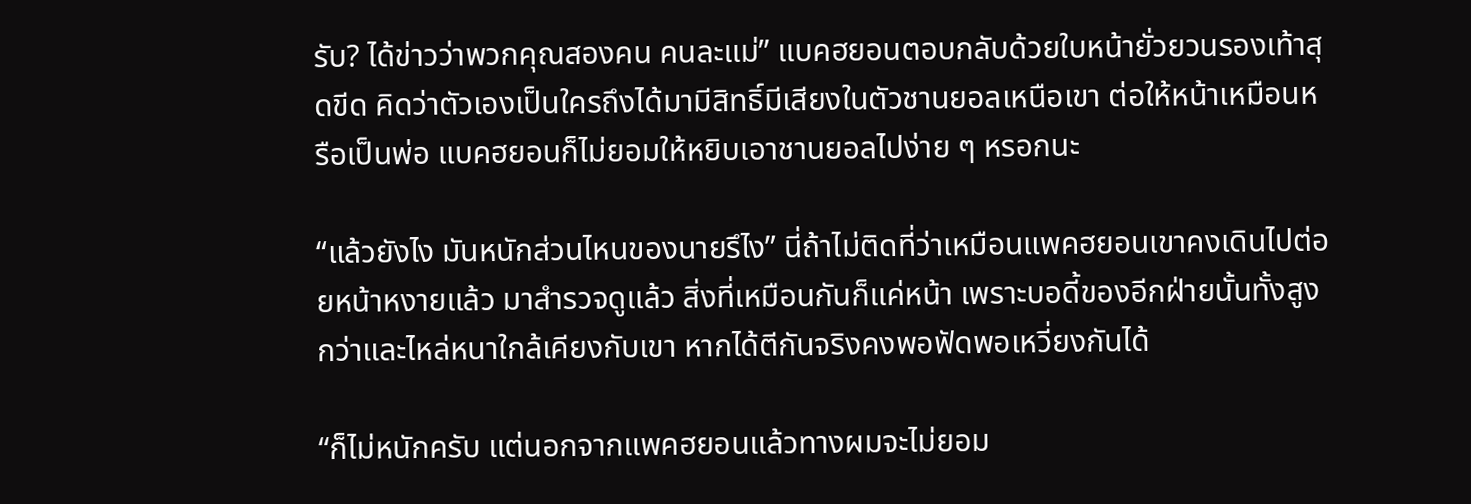รับ? ได้ข่าวว่าพวกคุณสองคน คนละแม่” แบคฮยอนตอบกลับด้วยใบหน้ายั่วยวนรองเท้าสุดขีด คิดว่าตัวเองเป็นใครถึงได้มามีสิทธิ์มีเสียงในตัวชานยอลเหนือเขา ต่อให้หน้าเหมือนหรือเป็นพ่อ แบคฮยอนก็ไม่ยอมให้หยิบเอาชานยอลไปง่าย ๆ หรอกนะ

“แล้วยังไง มันหนักส่วนไหนของนายรึไง” นี่ถ้าไม่ติดที่ว่าเหมือนแพคฮยอนเขาคงเดินไปต่อยหน้าหงายแล้ว มาสำรวจดูแล้ว สิ่งที่เหมือนกันก็แค่หน้า เพราะบอดี้ของอีกฝ่ายนั้นทั้งสูงกว่าและไหล่หนาใกล้เคียงกับเขา หากได้ตีกันจริงคงพอฟัดพอเหวี่ยงกันได้

“ก็ไม่หนักครับ แต่นอกจากแพคฮยอนแล้วทางผมจะไม่ยอม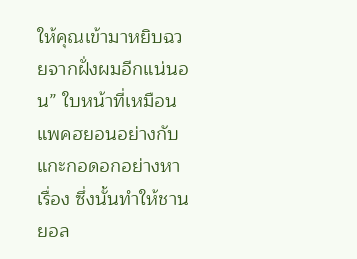ให้คุณเข้ามาหยิบฉวยจากฝั่งผมอีกแน่นอน” ใบหน้าที่เหมือนแพคฮยอนอย่างกับแกะกอดอกอย่างหาเรื่อง ซึ่งนั้นทำให้ชานยอล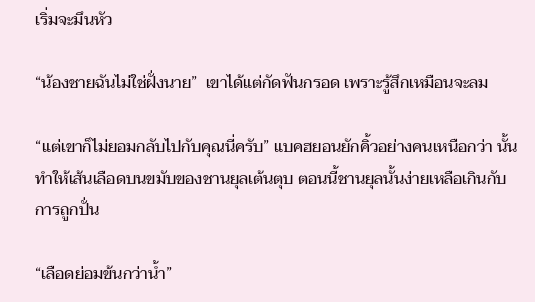เริ่มจะมึนหัว

“น้องชายฉันไม่ใช่ฝั่งนาย”  เขาได้แต่กัดฟันกรอด เพราะรู้สึกเหมือนจะลม

“แต่เขาก็ไม่ยอมกลับไปกับคุณนี่ครับ” แบคฮยอนยักคิ้วอย่างคนเหนือกว่า นั้นทำให้เส้นเลือดบนขมับของชานยุลเต้นตุบ ตอนนี้ชานยุลนั้นง่ายเหลือเกินกับการถูกปั่น

“เลือดย่อมข้นกว่าน้ำ”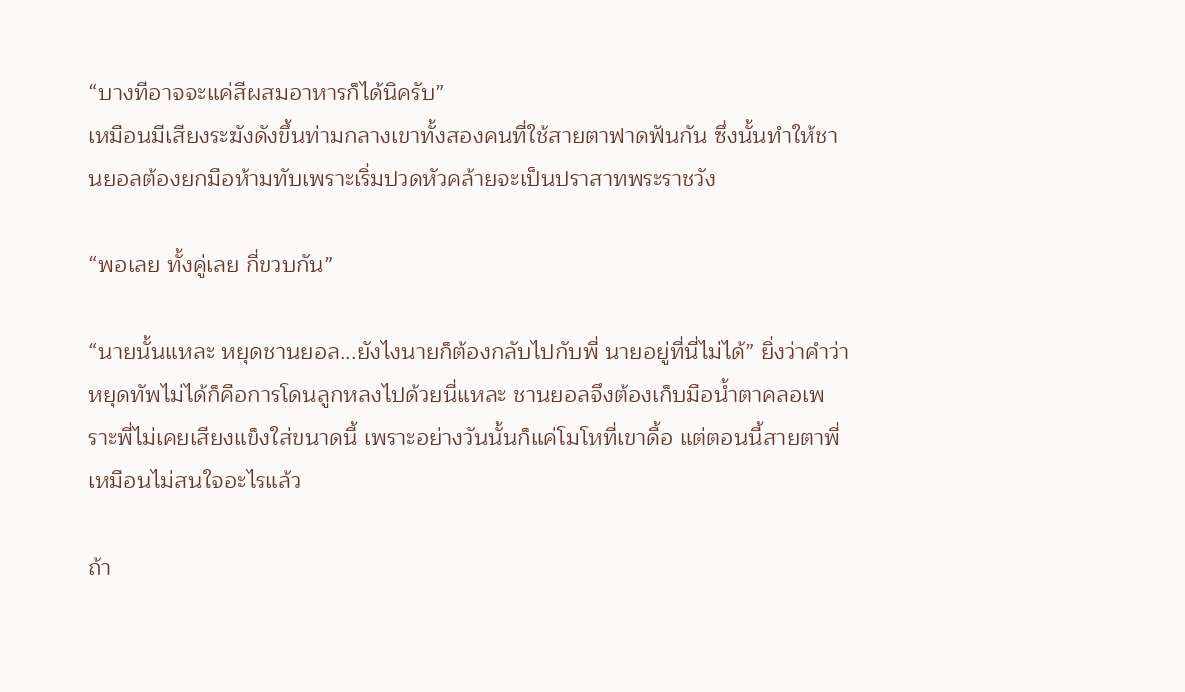“บางทีอาจจะแค่สีผสมอาหารก็ได้นิครับ”
เหมือนมีเสียงระฆังดังขึ้นท่ามกลางเขาทั้งสองคนที่ใช้สายตาฟาดฟันกัน ซึ่งนั้นทำให้ชานยอลต้องยกมือห้ามทับเพราะเริ่มปวดหัวคล้ายจะเป็นปราสาทพระราชวัง

“พอเลย ทั้งคู่เลย กี่ขวบกัน”

“นายนั้นแหละ หยุดชานยอล...ยังไงนายก็ต้องกลับไปกับพี่ นายอยู่ที่นี่ไม่ได้” ยิ่งว่าคำว่าหยุดทัพไม่ได้ก็คือการโดนลูกหลงไปด้วยนี่แหละ ชานยอลจึงต้องเก็บมือน้ำตาคลอเพราะพี่ไม่เคยเสียงแข็งใส่ขนาดนี้ เพราะอย่างวันนั้นก็แค่โมโหที่เขาดื้อ แต่ตอนนี้สายตาพี่เหมือนไม่สนใจอะไรแล้ว

ถ้า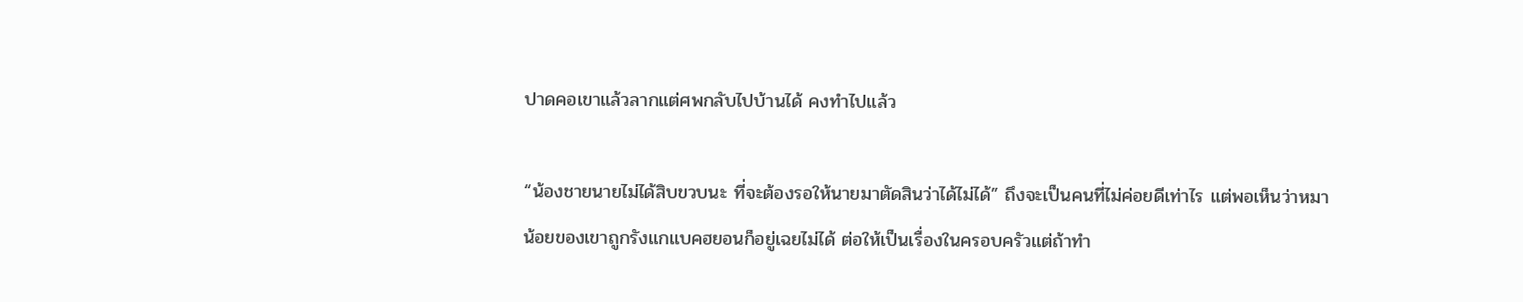ปาดคอเขาแล้วลากแต่ศพกลับไปบ้านได้ คงทำไปแล้ว

“น้องชายนายไม่ได้สิบขวบนะ ที่จะต้องรอให้นายมาตัดสินว่าได้ไม่ได้” ถึงจะเป็นคนที่ไม่ค่อยดีเท่าไร แต่พอเห็นว่าหมาน้อยของเขาถูกรังแกแบคฮยอนก็อยู่เฉยไม่ได้ ต่อให้เป็นเรื่องในครอบครัวแต่ถ้าทำ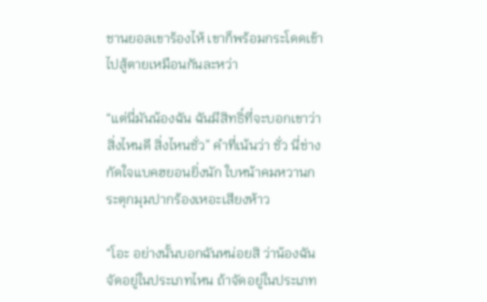ชานยอลเขาร้องไห้ เขาก็พร้อมกระโดดเข้าไปสู้ตายเหมือนกันละหว่า

“แต่นี่มันน้องฉัน ฉันมีสิทธิ์ที่จะบอกเขาว่าสิ่งไหนดี สิ่งไหนชั่ว” คำที่เน้นว่า ชั่ว นี่ช่างกัดใจแบคฮยอนยิ่งนัก ใบหน้าคมหวานกระตุกมุมปากร้องเหอะเสียงห้าว

“โอะ อย่างนั้นบอกฉันหน่อยสิ ว่าน้องฉันจัดอยู่ในประเภทไหน ถ้าจัดอยู่ในประเภท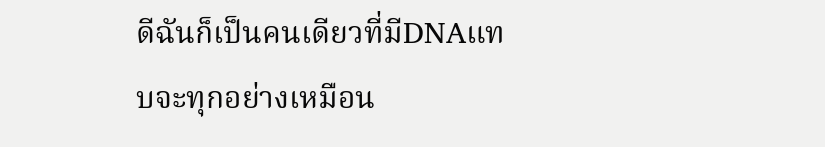ดีฉันก็เป็นคนเดียวที่มีDNAแทบจะทุกอย่างเหมือน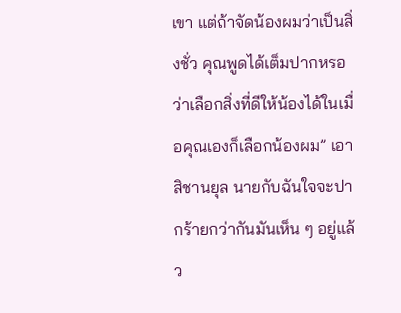เขา แต่ถ้าจัดน้องผมว่าเป็นสิ่งชั่ว คุณพูดได้เต็มปากหรอว่าเลือกสิ่งที่ดีให้น้องได้ในเมื่อคุณเองก็เลือกน้องผม” เอาสิชานยุล นายกับฉันใจจะปากร้ายกว่ากันมันเห็น ๆ อยู่แล้ว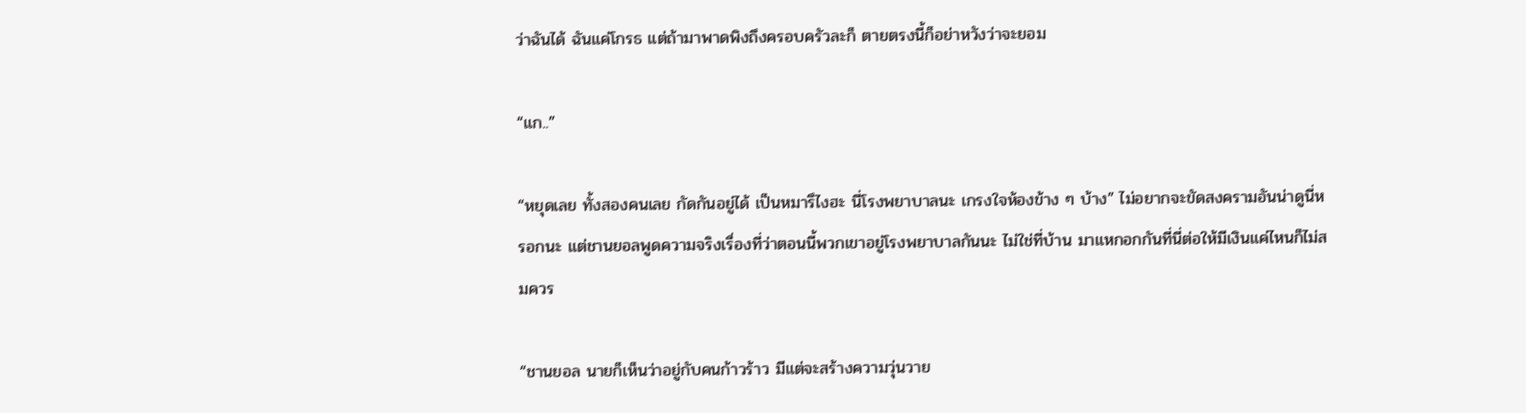ว่าฉันได้ ฉันแค่โกรธ แต่ถ้ามาพาดพิงถึงครอบครัวละก็ ตายตรงนี้ก็อย่าหวังว่าจะยอม

“แก..”

“หยุดเลย ทั้งสองคนเลย กัดกันอยู่ได้ เป็นหมารึไงฮะ นี่โรงพยาบาลนะ เกรงใจห้องข้าง ๆ บ้าง” ไม่อยากจะขัดสงครามอันน่าดูนี่หรอกนะ แต่ชานยอลพูดความจริงเรื่องที่ว่าตอนนี้พวกเขาอยู่โรงพยาบาลกันนะ ไม่ใช่ที่บ้าน มาแหกอกกันที่นี่ต่อให้มีเงินแค่ไหนก็ไม่สมควร

“ชานยอล นายก็เห็นว่าอยู่กับคนก้าวร้าว มีแต่จะสร้างความวุ่นวาย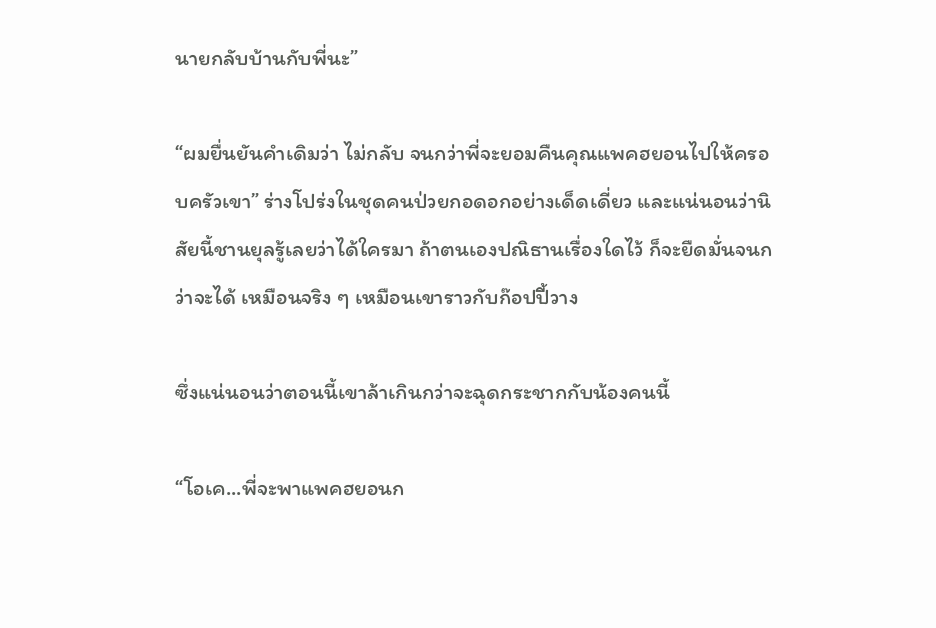นายกลับบ้านกับพี่นะ”

“ผมยื่นยันคำเดิมว่า ไม่กลับ จนกว่าพี่จะยอมคืนคุณแพคฮยอนไปให้ครอบครัวเขา” ร่างโปร่งในชุดคนป่วยกอดอกอย่างเด็ดเดี่ยว และแน่นอนว่านิสัยนี้ชานยุลรู้เลยว่าได้ใครมา ถ้าตนเองปณิธานเรื่องใดไว้ ก็จะยืดมั่นจนกว่าจะได้ เหมือนจริง ๆ เหมือนเขาราวกับก๊อปปี้วาง

ซึ่งแน่นอนว่าตอนนี้เขาล้าเกินกว่าจะฉุดกระชากกับน้องคนนี้

“โอเค...พี่จะพาแพคฮยอนก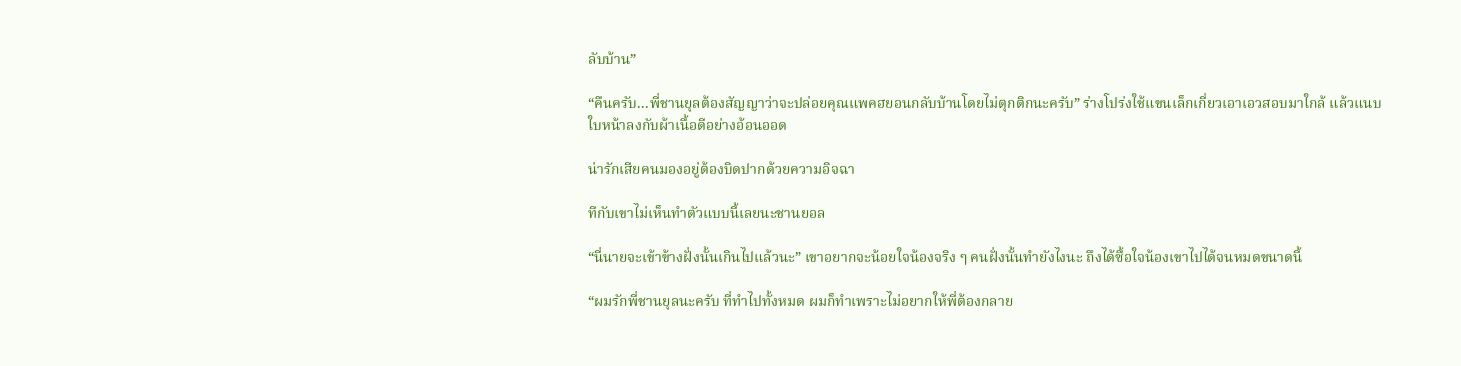ลับบ้าน”

“คืนครับ...พี่ชานยุลต้องสัญญาว่าจะปล่อยคุณแพคฮยอนกลับบ้านโดยไม่ตุกติกนะครับ” ร่างโปร่งใช้แขนเล็กเกี่ยวเอาเอวสอบมาใกล้ แล้วแนบใบหน้าลงกับผ้าเนื้อดีอย่างอ้อนออด

น่ารักเสียคนมองอยู่ต้องบิดปากด้วยความอิจฉา

ทีกับเขาไม่เห็นทำตัวแบบนี้เลยนะชานยอล

“นี่นายจะเข้าข้างฝั่งนั้นเกินไปแล้วนะ” เขาอยากจะน้อยใจน้องจริง ๆ คนฝั่งนั้นทำยังไงนะ ถึงได้ซื้อใจน้องเขาไปได้จนหมดขนาดนี้

“ผมรักพี่ชานยุลนะครับ ที่ทำไปทั้งหมด ผมก็ทำเพราะไม่อยากให้พี่ต้องกลาย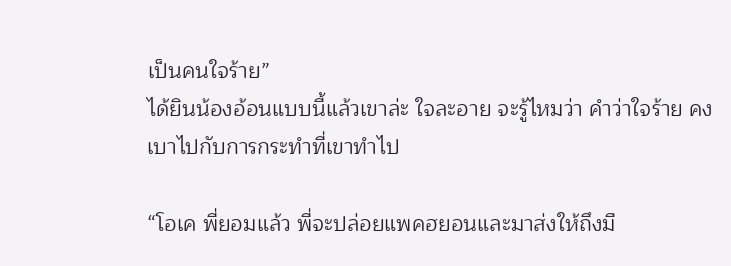เป็นคนใจร้าย”
ได้ยินน้องอ้อนแบบนี้แล้วเขาล่ะ ใจละอาย จะรู้ไหมว่า คำว่าใจร้าย คงเบาไปกับการกระทำที่เขาทำไป

“โอเค พี่ยอมแล้ว พี่จะปล่อยแพคฮยอนและมาส่งให้ถึงมื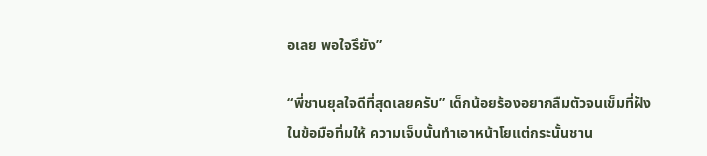อเลย พอใจรึยัง”

“พี่ชานยุลใจดีที่สุดเลยครับ” เด็กน้อยร้องอยากลืมตัวจนเข็มที่ฝังในข้อมือทิ่มให้ ความเจ็บนั้นทำเอาหน้าโยแต่กระนั้นชาน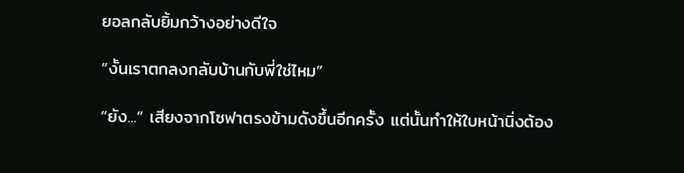ยอลกลับยิ้มกว้างอย่างดีใจ

“งั้นเราตกลงกลับบ้านกับพี่ใช่ไหม”

“ยัง...” เสียงจากโซฟาตรงข้ามดังขึ้นอีกครั้ง แต่นั้นทำให้ใบหน้านิ่งต้อง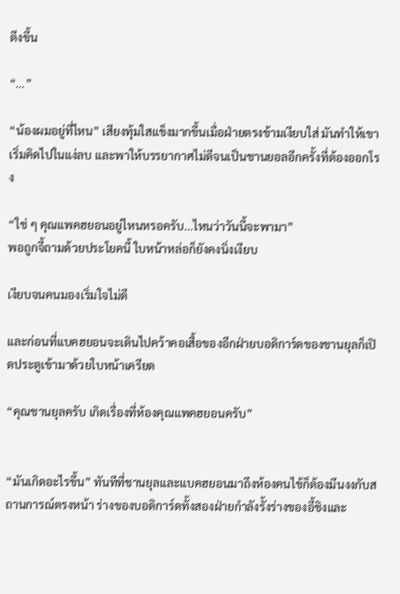ตึงขึ้น

“...”

“น้องผมอยู่ที่ไหน” เสียงทุ้มใสแข็งมากขึ้นเมื่อฝ่ายตรงข้ามเงียบใส่ มันทำให้เขาเริ่มคิดไปในแง่ลบ และพาให้บรรยากาศไม่ดีจนเป็นชานยอลอีกครั้งที่ต้องออกโรง

“ใช่ ๆ คุณแพคฮยอนอยู่ไหนหรอครับ...ไหนว่าวันนี้จะพามา”
พอถูกจี้ถามด้วยประโยคนี้ ใบหน้าหล่อก็ยังคงนิ่งเงียบ

เงียบจนคนมองเริ่มใจไม่ดี

และก่อนที่แบคฮยอนจะเดินไปคว้าคอเสื้อของอีกฝ่ายบอดิการ์ดของชานยุลก็เปิดประตูเข้ามาด้วยใบหน้าเครียด

“คุณชานยุลครับ เกิดเรื่องที่ห้องคุณแพคฮยอนครับ”


“มันเกิดอะไรขึ้น” ทันทีที่ชานยุลและแบคฮยอนมาถึงห้องคนไข้ก็ต้องมึนงงกับสถานการณ์ตรงหน้า ร่างของบอดิการ์ดทั้งสองฝ่ายกำลังรั้งร่างของอี้ชิงและ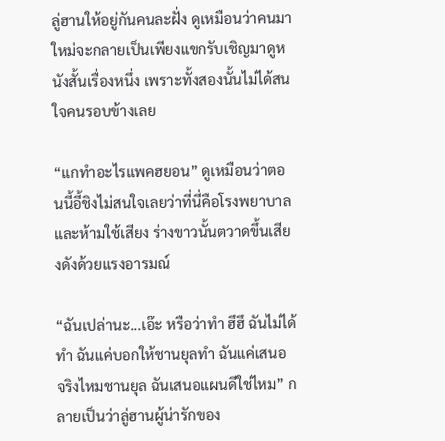ลู่ฮานให้อยู่กันคนละฝั่ง ดูเหมือนว่าคนมาใหม่จะกลายเป็นเพียงแขกรับเชิญมาดูหนังสั้นเรื่องหนึ่ง เพราะทั้งสองนั้นไม่ได้สนใจคนรอบข้างเลย

“แกทำอะไรแพคฮยอน” ดูเหมือนว่าตอนนี้อี้ชิงไม่สนใจเลยว่าที่นี่คือโรงพยาบาลและห้ามใช้เสียง ร่างขาวนั้นตวาดขึ้นเสียงดังด้วยแรงอารมณ์

“ฉันเปล่านะ...เอ๊ะ หรือว่าทำ ฮึฮึ ฉันไม่ได้ทำ ฉันแค่บอกให้ชานยุลทำ ฉันแค่เสนอ จริงไหมชานยุล ฉันเสนอแผนดีใช่ไหม” กลายเป็นว่าลู่ฮานผู้น่ารักของ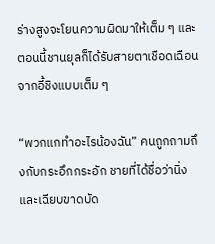ร่างสูงจะโยนความผิดมาให้เต็ม ๆ และตอนนี้ชานยุลก็ได้รับสายตาเชือดเฉือนจากอี้ชิงแบบเต็ม ๆ

“พวกแกทำอะไรน้องฉัน” คนถูกถามถึงกับกระอึกกระอัก ชายที่ได้ชื่อว่านิ่งและเฉียบขาดบัด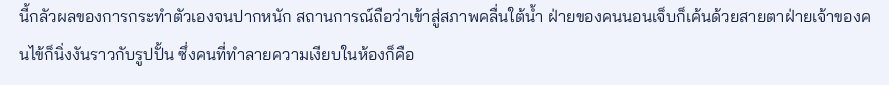นี้กลัวผลของการกระทำตัวเองจนปากหนัก สถานการณ์ถือว่าเข้าสู่สภาพคลื่นใต้น้ำ ฝ่ายของคนนอนเจ็บก็เค้นด้วยสายตาฝ่ายเจ้าของคนไข้ก็นิ่งงันราวกับรูปปั้น ซึ่งคนที่ทำลายความเงียบในห้องก็คือ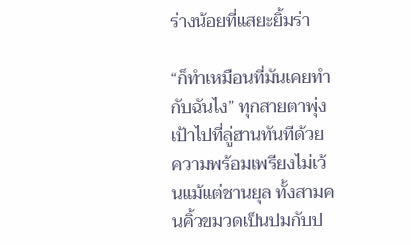ร่างน้อยที่แสยะยิ้มร่า

“ก็ทำเหมือนที่มันเคยทำกับฉันไง” ทุกสายตาพุ่งเป้าไปที่ลู่ฮานทันทีด้วยความพร้อมเพรียงไม่เว้นแม้แต่ชานยุล ทั้งสามคนคิ้วขมวดเป็นปมกับป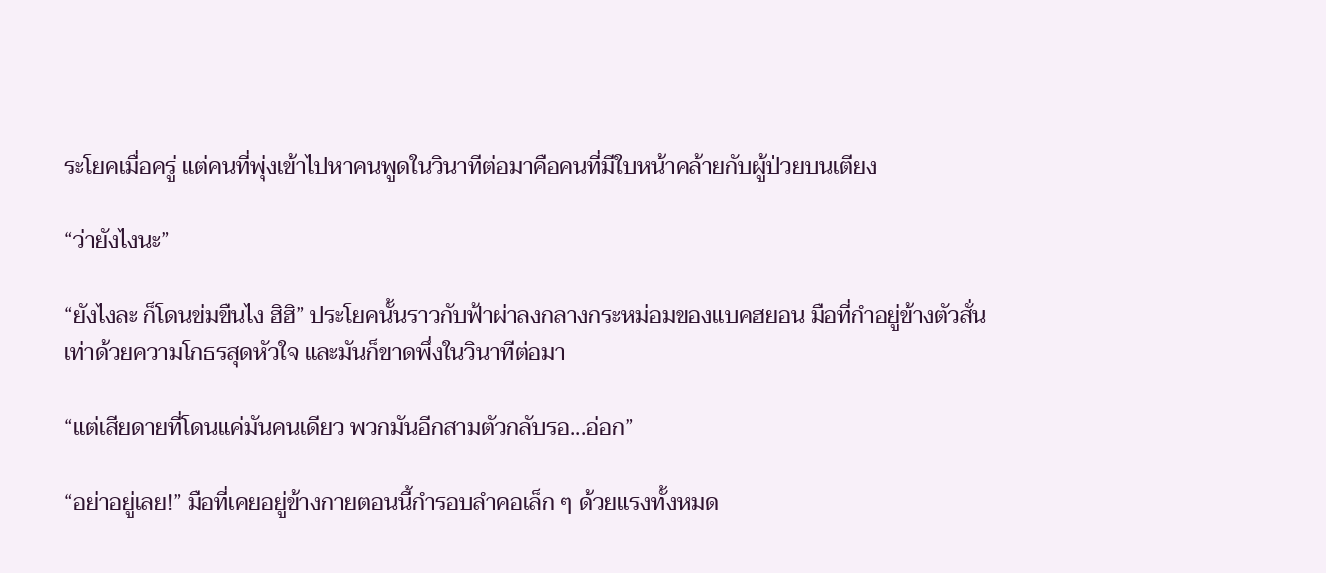ระโยคเมื่อครู่ แต่คนที่พุ่งเข้าไปหาคนพูดในวินาทีต่อมาคือคนที่มีใบหน้าคล้ายกับผู้ป่วยบนเตียง

“ว่ายังไงนะ”

“ยังไงละ ก็โดนข่มขืนไง ฮิฮิ” ประโยคนั้นราวกับฟ้าผ่าลงกลางกระหม่อมของแบคฮยอน มือที่กำอยู่ข้างตัวสั่นเท่าด้วยความโกธรสุดหัวใจ และมันก็ขาดพึ่งในวินาทีต่อมา

“แต่เสียดายที่โดนแค่มันคนเดียว พวกมันอีกสามตัวกลับรอ...อ่อก”

“อย่าอยู่เลย!” มือที่เคยอยู่ข้างกายตอนนี้กำรอบลำคอเล็ก ๆ ด้วยแรงทั้งหมด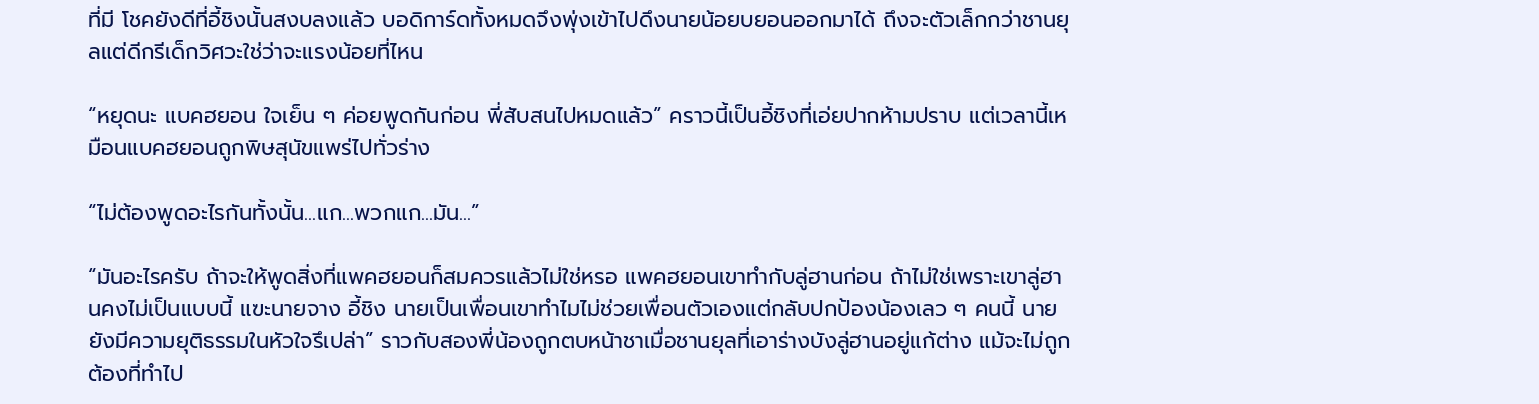ที่มี โชคยังดีที่อี้ชิงนั้นสงบลงแล้ว บอดิการ์ดทั้งหมดจึงพุ่งเข้าไปดึงนายน้อยบยอนออกมาได้ ถึงจะตัวเล็กกว่าชานยุลแต่ดีกรีเด็กวิศวะใช่ว่าจะแรงน้อยที่ไหน

“หยุดนะ แบคฮยอน ใจเย็น ๆ ค่อยพูดกันก่อน พี่สับสนไปหมดแล้ว” คราวนี้เป็นอี้ชิงที่เอ่ยปากห้ามปราบ แต่เวลานี้เหมือนแบคฮยอนถูกพิษสุนัขแพร่ไปทั่วร่าง

“ไม่ต้องพูดอะไรกันทั้งนั้น...แก...พวกแก...มัน...”

“มันอะไรครับ ถ้าจะให้พูดสิ่งที่แพคฮยอนก็สมควรแล้วไม่ใช่หรอ แพคฮยอนเขาทำกับลู่ฮานก่อน ถ้าไม่ใช่เพราะเขาลู่ฮานคงไม่เป็นแบบนี้ แฃะนายจาง อี้ชิง นายเป็นเพื่อนเขาทำไมไม่ช่วยเพื่อนตัวเองแต่กลับปกป้องน้องเลว ๆ คนนี้ นายยังมีความยุติธรรมในหัวใจรึเปล่า” ราวกับสองพี่น้องถูกตบหน้าชาเมื่อชานยุลที่เอาร่างบังลู่ฮานอยู่แก้ต่าง แม้จะไม่ถูกต้องที่ทำไป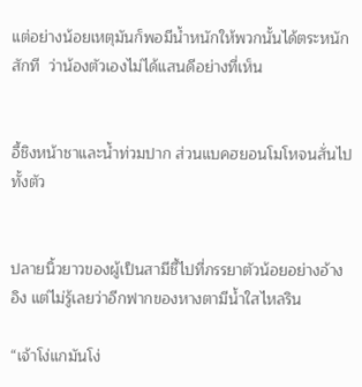แต่อย่างน้อยเหตุมันก็พอมีน้ำหนักให้พวกนั้นได้ตระหนักสักที  ว่าน้องตัวเองไม่ได้แสนดีอย่างที่เห็น


อี้ชิงหน้าชาและน้ำท่วมปาก ส่วนแบคฮยอนโมโหจนสั่นไปทั้งตัว


ปลายนิ้วยาวของผู้เป็นสามีชี้ไปที่ภรรยาตัวน้อยอย่างอ้างอิง แต่ไม่รู้เลยว่าอีกฟากของหางตามีน้ำใสไหลริน

“เจ้าโง่แกมันโง่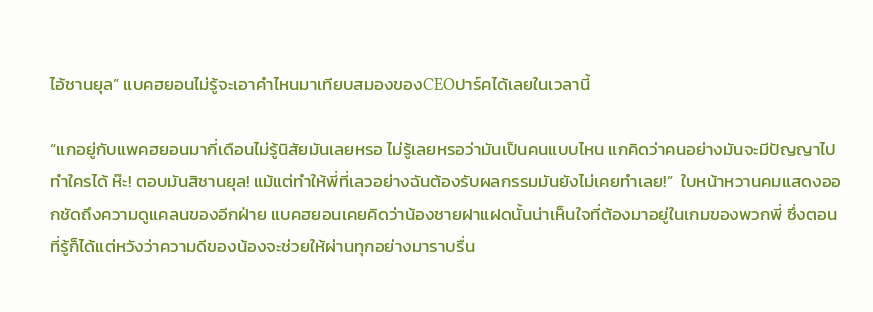ไอ้ชานยุล” แบคฮยอนไม่รู้จะเอาคำไหนมาเทียบสมองของCEOปาร์คได้เลยในเวลานี้

“แกอยู่กับแพคฮยอนมากี่เดือนไม่รู้นิสัยมันเลยหรอ ไม่รู้เลยหรอว่ามันเป็นคนแบบไหน แกคิดว่าคนอย่างมันจะมีปัญญาไปทำใครได้ ห๊ะ! ตอบมันสิชานยุล! แม้แต่ทำให้พี่ที่เลวอย่างฉันต้องรับผลกรรมมันยังไม่เคยทำเลย!”  ใบหน้าหวานคมแสดงออกชัดถึงความดูแคลนของอีกฝ่าย แบคฮยอนเคยคิดว่าน้องชายฝาแฝดนั้นน่าเห็นใจที่ต้องมาอยู่ในเกมของพวกพี่ ซึ่งตอนที่รู้ก็ได้แต่หวังว่าความดีของน้องจะช่วยให้ผ่านทุกอย่างมาราบรื่น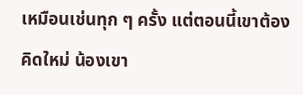เหมือนเช่นทุก ๆ ครั้ง แต่ตอนนี้เขาต้องคิดใหม่ น้องเขา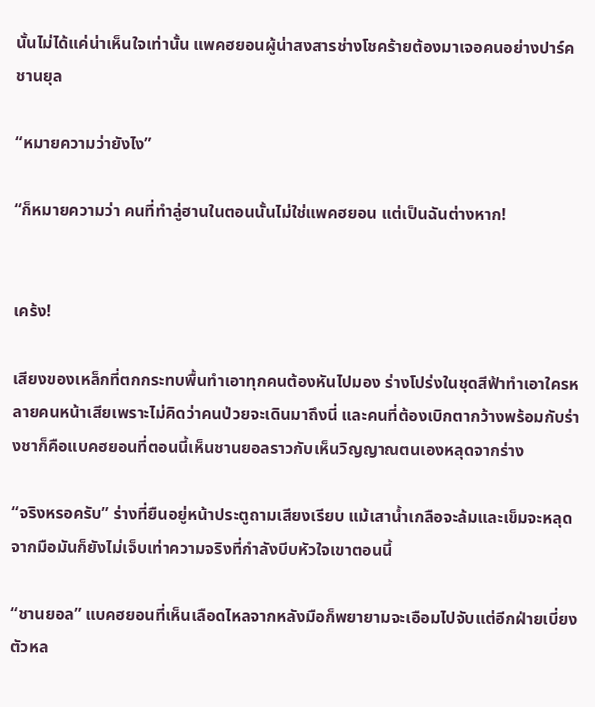นั้นไม่ได้แค่น่าเห็นใจเท่านั้น แพคฮยอนผู้น่าสงสารช่างโชคร้ายต้องมาเจอคนอย่างปาร์คชานยุล

“หมายความว่ายังไง”

“ก็หมายความว่า คนที่ทำลู่ฮานในตอนนั้นไม่ใช่แพคฮยอน แต่เป็นฉันต่างหาก!


เคร้ง!

เสียงของเหล็กที่ตกกระทบพื้นทำเอาทุกคนต้องหันไปมอง ร่างโปร่งในชุดสีฟ้าทำเอาใครหลายคนหน้าเสียเพราะไม่คิดว่าคนป่วยจะเดินมาถึงนี่ และคนที่ต้องเบิกตากว้างพร้อมกับร่างชาก็คือแบคฮยอนที่ตอนนี้เห็นชานยอลราวกับเห็นวิญญาณตนเองหลุดจากร่าง

“จริงหรอครับ” ร่างที่ยืนอยู่หน้าประตูถามเสียงเรียบ แม้เสาน้ำเกลือจะล้มและเข็มจะหลุดจากมือมันก็ยังไม่เจ็บเท่าความจริงที่กำลังบีบหัวใจเขาตอนนี้

“ชานยอล” แบคฮยอนที่เห็นเลือดไหลจากหลังมือก็พยายามจะเอือมไปจับแต่อีกฝ่ายเบี่ยงตัวหล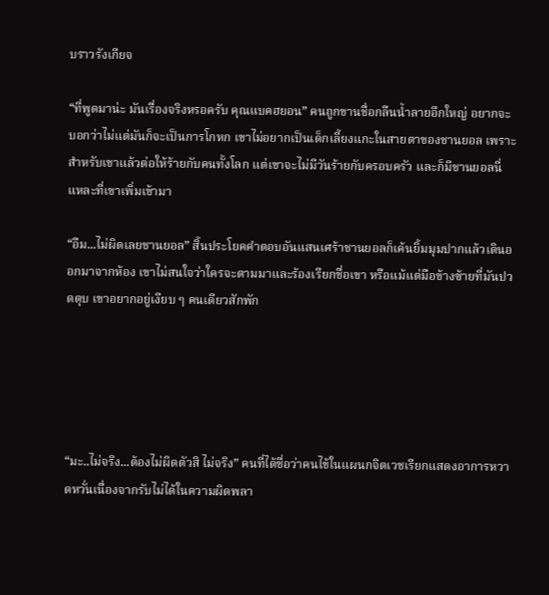บราวรังเกียจ

“ที่พูดมาน่ะ มันเรื่องจริงหรอครับ คุณแบคฮยอน” คนถูกขานชื่อกลืนน้ำลายอึกใหญ่ อยากจะบอกว่าไม่แต่มันก็จะเป็นการโกหก เขาไม่อยากเป็นเด็กเลี้ยงแกะในสายตาของชานยอล เพราะสำหรับเขาแล้วต่อให้ร้ายกับคนทั้งโลก แต่เขาจะไม่มีวันร้ายกับครอบครัว และก็มีชานยอลนี่แหละที่เขาเพิ่มเข้ามา

“อืม...ไม่ผิดเลยชานยอล” สิ้นประโยคคำตอบอันแสนเศร้าชานยอลก็เค้นยิ้มมุมปากแล้วเดินออกมาจากห้อง เขาไม่สนใจว่าใครจะตามมาและร้องเรียกชื่อเขา หรือแม้แต่มือข้างซ้ายที่มันปวดตุบ เขาอยากอยู่เงียบ ๆ คนเดียวสักพัก





“มะ..ไม่จริง...ต้องไม่ผิดตัวสิ ไม่จริง” คนที่ได้ชื่อว่าคนไข้ในแผนกจิตเวชเรียกแสดงอาการหวาดหวั่นเนื่องจากรับไม่ได้ในความผิดพลา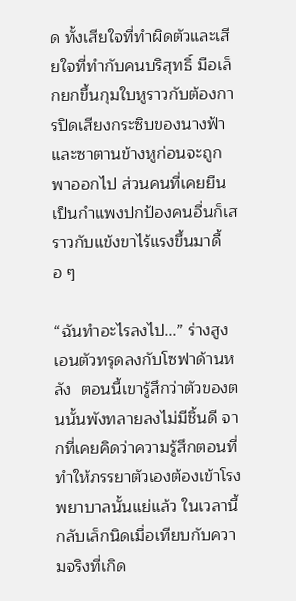ด ทั้งเสียใจที่ทำผิดตัวและเสียใจที่ทำกับคนบริสุทธิ์ มือเล็กยกขึ้นกุมใบหูราวกับต้องการปิดเสียงกระซิบของนางฟ้าและซาตานข้างหูก่อนจะถูกพาออกไป ส่วนคนที่เคยยืนเป็นกำแพงปกป้องคนอื่นก็เสราวกับแข้งขาไร้แรงขึ้นมาดื้อ ๆ

“ฉันทำอะไรลงไป...” ร่างสูงเอนตัวทรุดลงกับโซฟาด้านหลัง  ตอนนี้เขารู้สึกว่าตัวของตนนั้นพังทลายลงไม่มีชิ้นดี จากที่เคยคิดว่าความรู้สึกตอนที่ทำให้ภรรยาตัวเองต้องเข้าโรงพยาบาลนั้นแย่แล้ว ในเวลานี้กลับเล็กนิดเมื่อเทียบกับความจริงที่เกิด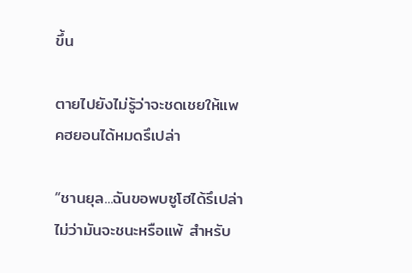ขึ้น

ตายไปยังไม่รู้ว่าจะชดเชยให้แพคฮยอนได้หมดรึเปล่า

“ชานยุล...ฉันขอพบซูโฮได้รึเปล่า ไม่ว่ามันจะชนะหรือแพ้ สำหรับ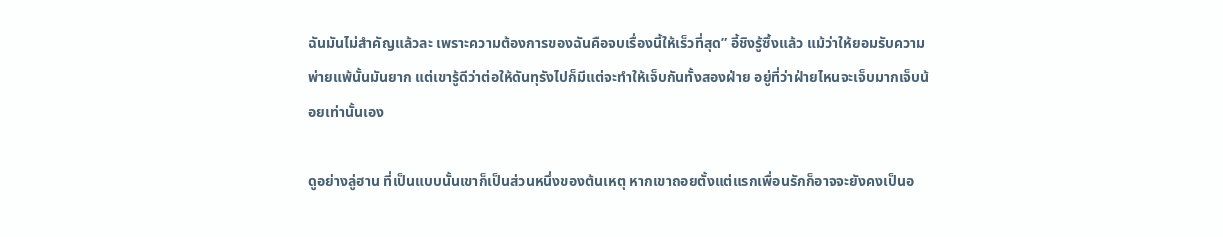ฉันมันไม่สำคัญแล้วละ เพราะความต้องการของฉันคือจบเรื่องนี้ให้เร็วที่สุด” อี้ชิงรู้ซึ้งแล้ว แม้ว่าให้ยอมรับความพ่ายแพ้นั้นมันยาก แต่เขารู้ดีว่าต่อให้ดันทุรังไปก็มีแต่จะทำให้เจ็บกันทั้งสองฝ่าย อยู่ที่ว่าฝ่ายไหนจะเจ็บมากเจ็บน้อยเท่านั้นเอง

ดูอย่างลู่ฮาน ที่เป็นแบบนั้นเขาก็เป็นส่วนหนึ่งของต้นเหตุ หากเขาถอยตั้งแต่แรกเพื่อนรักก็อาจจะยังคงเป็นอ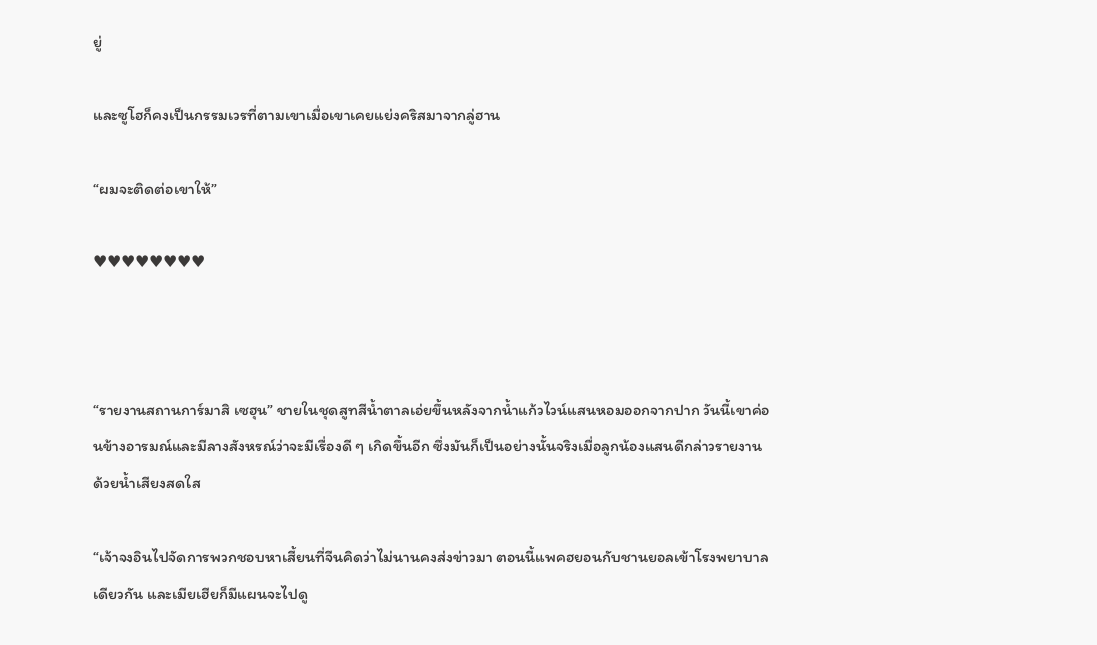ยู่

และซูโฮก็คงเป็นกรรมเวรที่ตามเขาเมื่อเขาเคยแย่งคริสมาจากลู่ฮาน

“ผมจะติดต่อเขาให้”

♥♥♥♥♥♥♥♥



“รายงานสถานการ์มาสิ เซฮุน” ชายในชุดสูทสีน้ำตาลเอ่ยขึ้นหลังจากน้ำแก้วไวน์แสนหอมออกจากปาก วันนี้เขาค่อนข้างอารมณ์และมีลางสังหรณ์ว่าจะมีเรื่องดี ๆ เกิดขึ้นอีก ซึ่งมันก็เป็นอย่างนั้นจริงเมื่อลูกน้องแสนดีกล่าวรายงานด้วยน้ำเสียงสดใส

“เจ้าจงอินไปจัดการพวกชอบหาเสี้ยนที่จีนคิดว่าไม่นานคงส่งข่าวมา ตอนนี้แพคฮยอนกับชานยอลเข้าโรงพยาบาลเดียวกัน และเมียเฮียก็มีแผนจะไปดู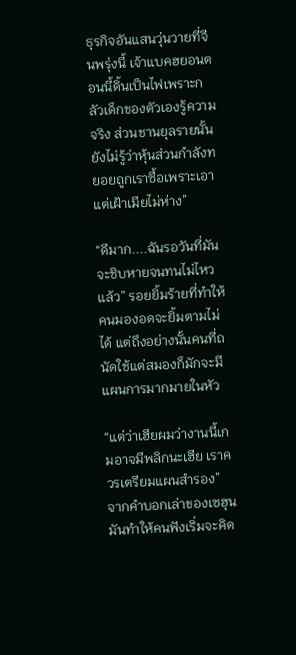ธุรกิจอันแสนวุ่นวายที่จีนพรุ่งนี้ เจ้าแบคฮยอนตอนนี้ดิ้นเป็นไฟเพราะกลัวเด็กของตัวเองรู้ความจริง ส่วนชานยุลรายนั้นยังไม่รู้ว่าหุ้นส่วนกำลังทยอยถูกเราซื้อเพราะเอาแต่เฝ้าเมียไม่ห่าง”

“ดีมาก....ฉันรอวันที่มันจะชิบหายจนทนไม่ไหวแล้ว” รอยยิ้มร้ายที่ทำให้คนมองอดจะยิ้มตามไม่ได้ แต่ถึงอย่างนั้นคนที่ถนัดใช้แต่สมองก็มักจะมีแผนการมากมายในหัว

“แต่ว่าเฮียผมว่างานนี้เกมอาจมีพลิกนะเฮีย เราควรเตรียมแผนสำรอง” จากคำบอกเล่าของเซฮุนมันทำให้คนฟังเริ่มจะคิด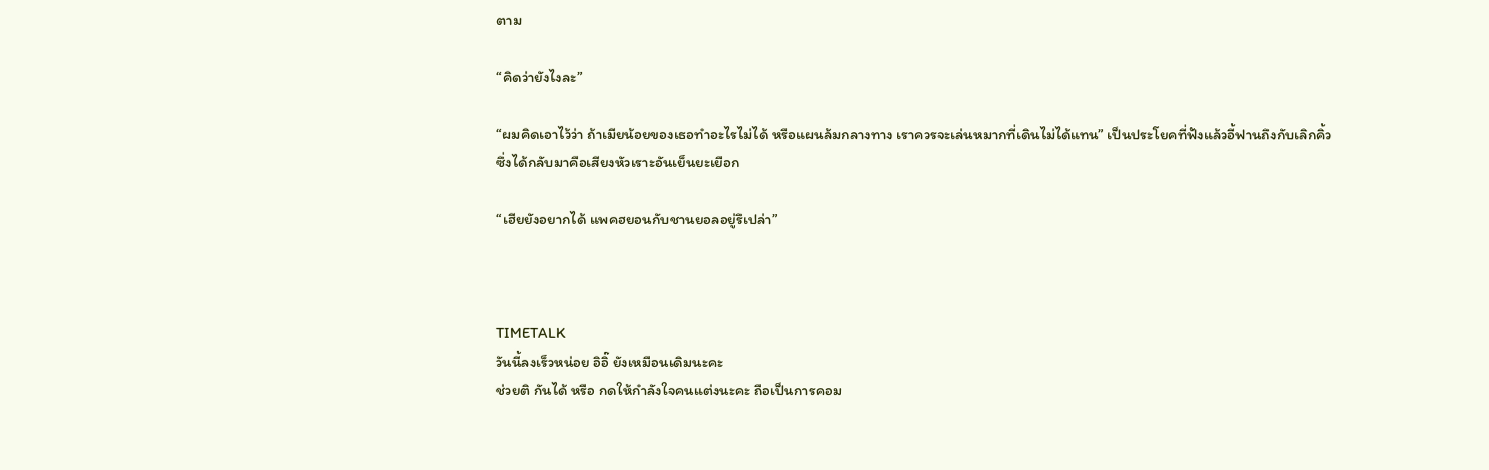ตาม

“คิดว่ายังไงละ”

“ผมคิดเอาไว้ว่า ถ้าเมียน้อยของเธอทำอะไรไม่ได้ หรือแผนล้มกลางทาง เราควรจะเล่นหมากที่เดินไม่ได้แทน” เป็นประโยคที่ฟังแล้วอี้ฟานถึงกับเลิกคิ้ว ซึ่งได้กลับมาคือเสียงหัวเราะอันเย็นยะเยือก

“เฮียยังอยากได้ แพคฮยอนกับชานยอลอยู่รึเปล่า”



TIMETALK
วันนี้ลงเร็วหน่อย อิอิ๊ ยังเหมือนเดิมนะคะ
ช่วยติ กันได้ หรือ กดให้กำลังใจคนแต่งนะคะ ถือเป็นการคอม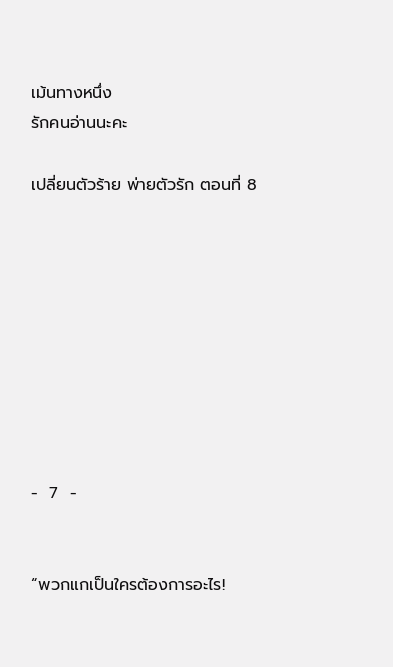เม้นทางหนึ่ง
รักคนอ่านนะคะ

เปลี่ยนตัวร้าย พ่ายตัวรัก ตอนที่ 8









-  7  -


“พวกแกเป็นใครต้องการอะไร!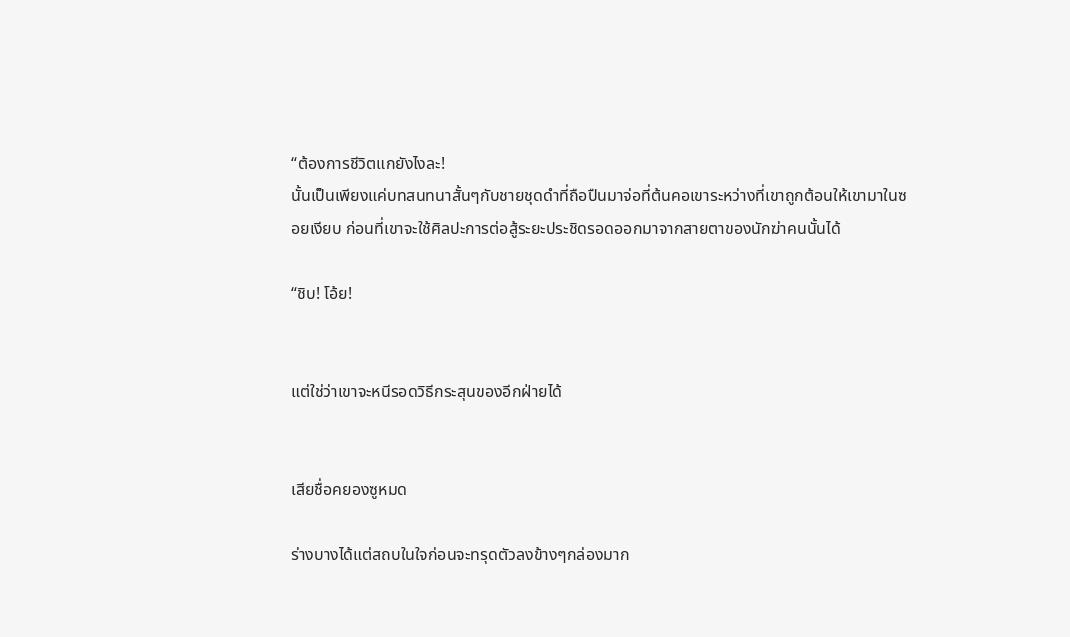“ต้องการชีวิตแกยังไงละ!
นั้นเป็นเพียงแค่บทสนทนาสั้นๆกับชายชุดดำที่ถือปืนมาจ่อที่ต้นคอเขาระหว่างที่เขาถูกต้อนให้เขามาในซอยเงียบ ก่อนที่เขาจะใช้ศิลปะการต่อสู้ระยะประชิดรอดออกมาจากสายตาของนักฆ่าคนนั้นได้

“ชิบ! โอ้ย!


แต่ใช่ว่าเขาจะหนีรอดวิธีกระสุนของอีกฝ่ายได้


เสียชื่อคยองซูหมด

ร่างบางได้แต่สถบในใจก่อนจะทรุดตัวลงข้างๆกล่องมาก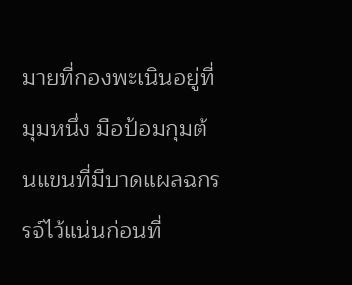มายที่กองพะเนินอยู่ที่มุมหนึ่ง มือป้อมกุมต้นแขนที่มีบาดแผลฉกรรจ์ไว้แน่นก่อนที่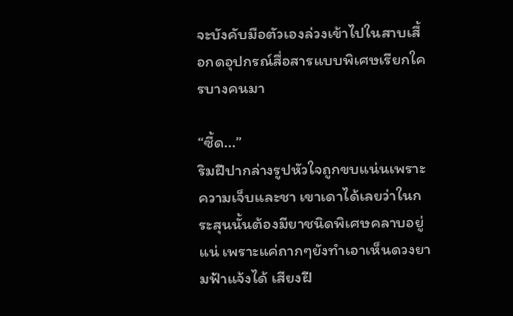จะบังคับมือตัวเองล่วงเข้าไปในสาบเสื้อกดอุปกรณ์สื่อสารแบบพิเศษเรียกใครบางคนมา

“ซี้ด...”
ริมฝีปากล่างรูปหัวใจถูกขบแน่นเพราะความเจ็บและชา เขาเดาได้เลยว่าในกระสุนนั้นต้องมียาชนิดพิเศษคลาบอยู่แน่ เพราะแค่ถากๆยังทำเอาเห็นดวงยามฟ้าแจ้งได้ เสียงฝี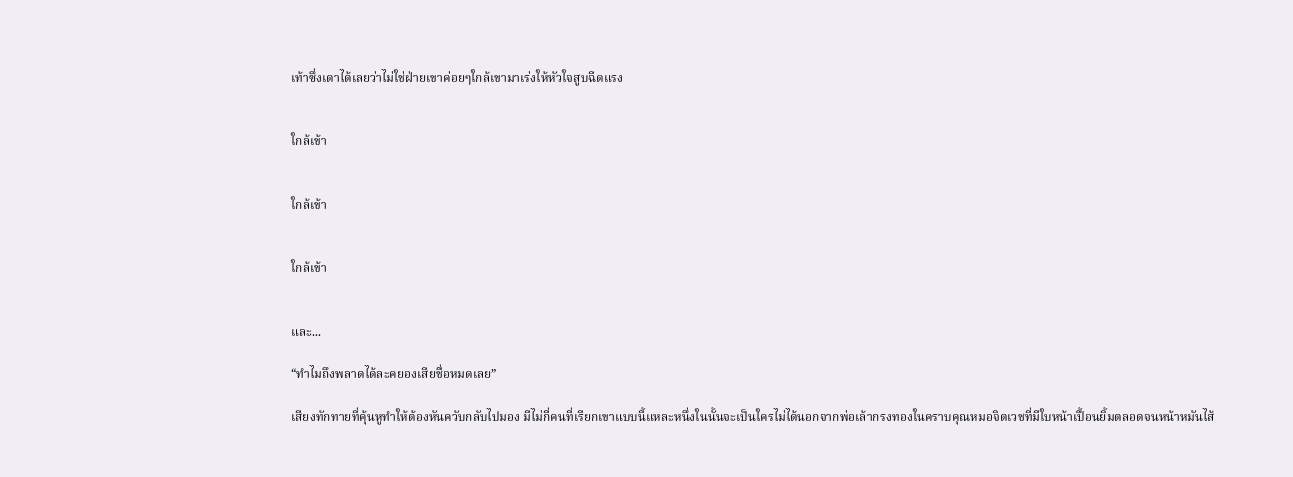เท้าซึ่งเดาได้เลยว่าไม่ใช่ฝ่ายเขาค่อยๆใกล้เขามาเร่งให้หัวใจสูบฉีดแรง


ใกล้เข้า


ใกล้เข้า


ใกล้เข้า


และ...

“ทำไมถึงพลาดได้ละคยองเสียชื่อหมดเลย”

เสียงทักทายที่คุ้นหูทำให้ต้องหันควับกลับไปมอง มีไม่กี่คนที่เรียกเขาแบบนี้แหละหนึ่งในนั้นจะเป็นใครไม่ได้นอกจากพ่อเล้ากรงทองในคราบคุณหมอจิตเวชที่มีใบหน้าเปื้อนยิ้มตลอดจนหน้าหมันไส้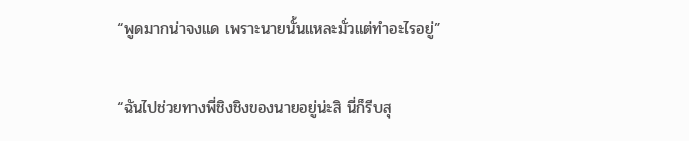“พูดมากน่าจงแด เพราะนายนั้นแหละมั่วแต่ทำอะไรอยู่”

“ฉันไปช่วยทางพี่ชิงชิงของนายอยู่น่ะสิ นี่ก็รีบสุ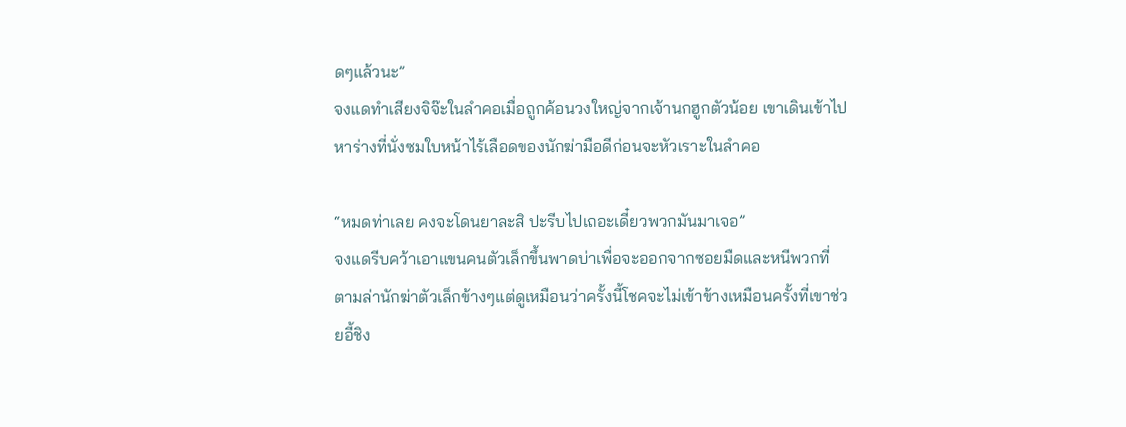ดๆแล้วนะ”
จงแดทำเสียงจิจ๊ะในลำคอเมื่อถูกค้อนวงใหญ่จากเจ้านกฮูกตัวน้อย เขาเดินเข้าไปหาร่างที่นั่งซมใบหน้าไร้เลือดของนักฆ่ามือดีก่อนจะหัวเราะในลำคอ

“หมดท่าเลย คงจะโดนยาละสิ ปะรีบไปเถอะเดี๋ยวพวกมันมาเจอ”
จงแดรีบคว้าเอาแขนคนตัวเล็กขึ้นพาดบ่าเพื่อจะออกจากซอยมืดและหนีพวกที่ตามล่านักฆ่าตัวเล็กข้างๆแต่ดูเหมือนว่าครั้งนี้โชคจะไม่เข้าข้างเหมือนครั้งที่เขาช่วยอี้ชิง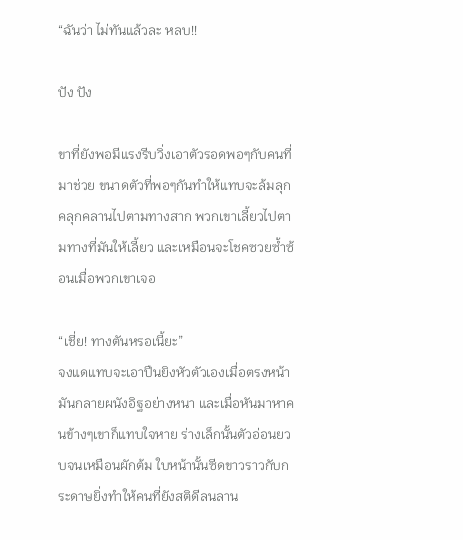“ฉันว่า ไม่ทันแล้วละ หลบ!!

ปัง ปัง

ขาที่ยังพอมีแรงรีบวิ่งเอาตัวรอดพอๆกับคนที่มาช่วย ขนาดตัวที่พอๆกันทำให้แทบจะล้มลุกคลุกคลานไปตามทางสาก พวกเขาเลี้ยวไปตามทางที่มันให้เลี้ยว และเหมือนจะโชคซวยซ้ำซ้อนเมื่อพวกเขาเจอ

“เชี่ย! ทางตันหรอเนี้ยะ”
จงแดแทบจะเอาปืนยิงหัวตัวเองเมื่อตรงหน้ามันกลายผนังอิฐอย่างหนา และเมื่อหันมาหาคนข้างๆเขาก็แทบใจหาย ร่างเล็กนั้นตัวอ่อนยวบจนเหมือนผักต้ม ใบหน้านั้นซีดขาวราวกับกระดาษยิ่งทำให้คนที่ยังสติดีลนลาน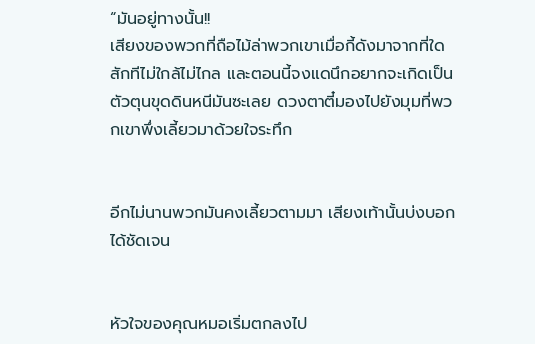“มันอยู่ทางนั้น!!
เสียงของพวกที่ถือไม้ล่าพวกเขาเมื่อกี้ดังมาจากที่ใดสักทีไม่ใกล้ไม่ไกล และตอนนี้จงแดนึกอยากจะเกิดเป็นตัวตุนขุดดินหนีมันซะเลย ดวงตาตี๋มองไปยังมุมที่พวกเขาพึ่งเลี้ยวมาด้วยใจระทึก


อีกไม่นานพวกมันคงเลี้ยวตามมา เสียงเท้านั้นบ่งบอกได้ชัดเจน


หัวใจของคุณหมอเริ่มตกลงไป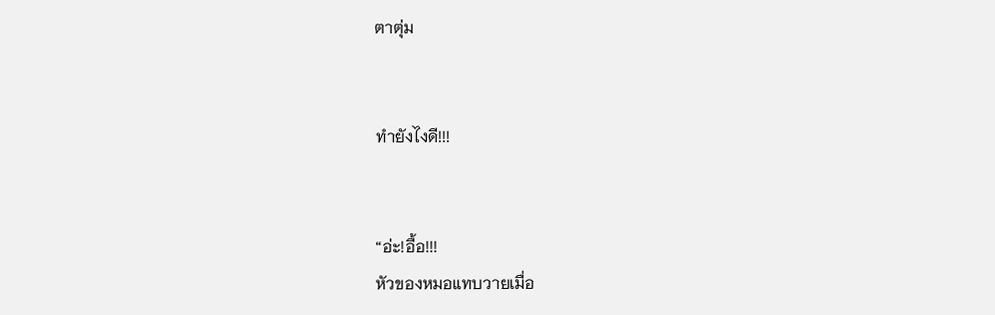ตาตุ่ม


ทำยังไงดี!!!


“อ่ะ!อื้อ!!!
หัวของหมอแทบวายเมื่อ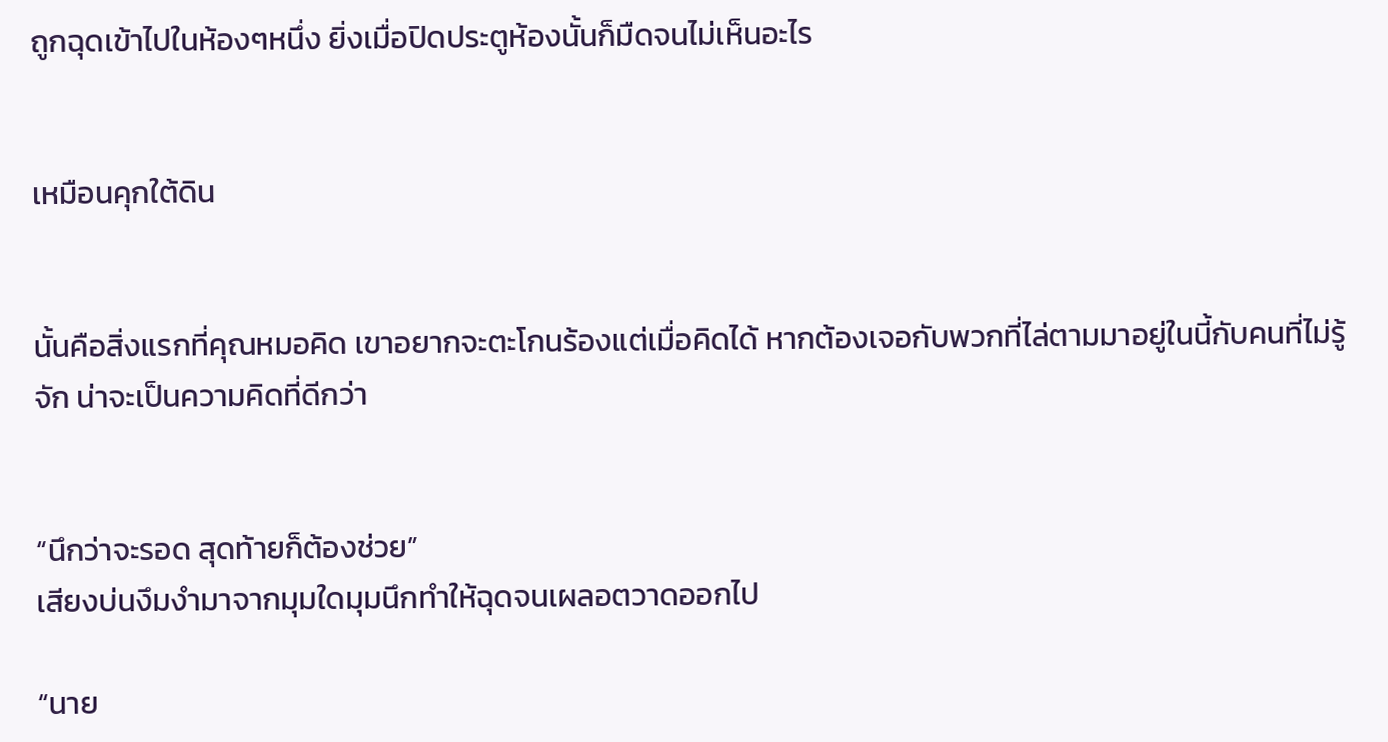ถูกฉุดเข้าไปในห้องๆหนึ่ง ยิ่งเมื่อปิดประตูห้องนั้นก็มืดจนไม่เห็นอะไร


เหมือนคุกใต้ดิน


นั้นคือสิ่งแรกที่คุณหมอคิด เขาอยากจะตะโกนร้องแต่เมื่อคิดได้ หากต้องเจอกับพวกที่ไล่ตามมาอยู่ในนี้กับคนที่ไม่รู้จัก น่าจะเป็นความคิดที่ดีกว่า


“นึกว่าจะรอด สุดท้ายก็ต้องช่วย”
เสียงบ่นงึมงำมาจากมุมใดมุมนึกทำให้ฉุดจนเผลอตวาดออกไป

“นาย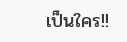เป็นใคร!!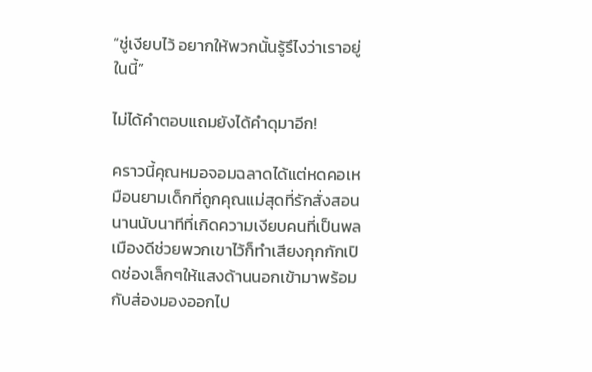“ชู่เงียบไว้ อยากให้พวกนั้นรู้รึไงว่าเราอยู่ในนี้”

ไม่ได้คำตอบแถมยังได้คำดุมาอีก!

คราวนี้คุณหมอจอมฉลาดได้แต่หดคอเหมือนยามเด็กที่ถูกคุณแม่สุดที่รักสั่งสอน นานนับนาทีที่เกิดความเงียบคนที่เป็นพลเมืองดีช่วยพวกเขาไว้ก็ทำเสียงกุกกักเปิดช่องเล็กๆให้แสงด้านนอกเข้ามาพร้อมกับส่องมองออกไป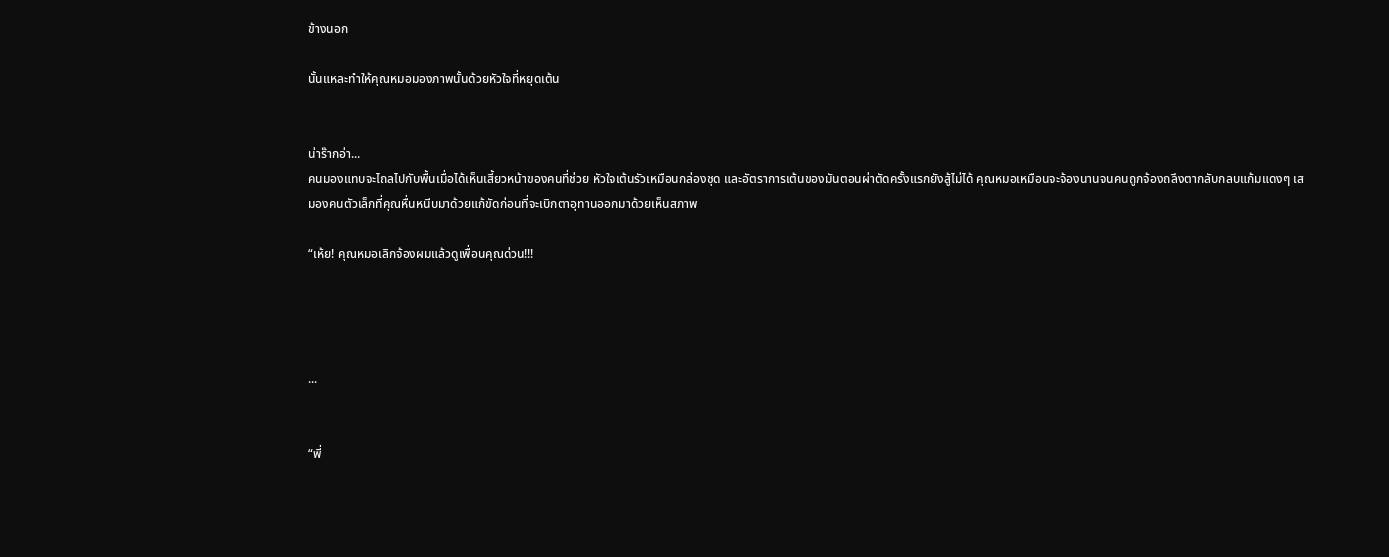ข้างนอก

นั้นแหละทำให้คุณหมอมองภาพนั้นด้วยหัวใจที่หยุดเต้น


น่าร๊ากอ่า...
คนมองแทบจะไถลไปกับพื้นเมื่อได้เห็นเสี้ยวหน้าของคนที่ช่วย หัวใจเต้นรัวเหมือนกล่องชุด และอัตราการเต้นของมันตอนผ่าตัดครั้งแรกยังสู้ไม่ได้ คุณหมอเหมือนจะจ้องนานจนคนถูกจ้องถลึงตากลับกลบแก้มแดงๆ เสมองคนตัวเล็กที่คุณหื่นหนีบมาด้วยแก้ขัดก่อนที่จะเบิกตาอุทานออกมาด้วยเห็นสภาพ

“เห้ย! คุณหมอเลิกจ้องผมแล้วดูเพื่อนคุณด่วน!!!




...


“พี่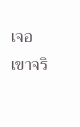เจอเขาจริ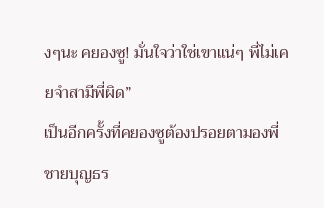งๆนะ คยองซู! มั่นใจว่าใช่เขาแน่ๆ พี่ไม่เคยจำสามีพี่ผิด”
เป็นอีกครั้งที่คยองซูต้องปรอยตามองพี่ชายบุญธร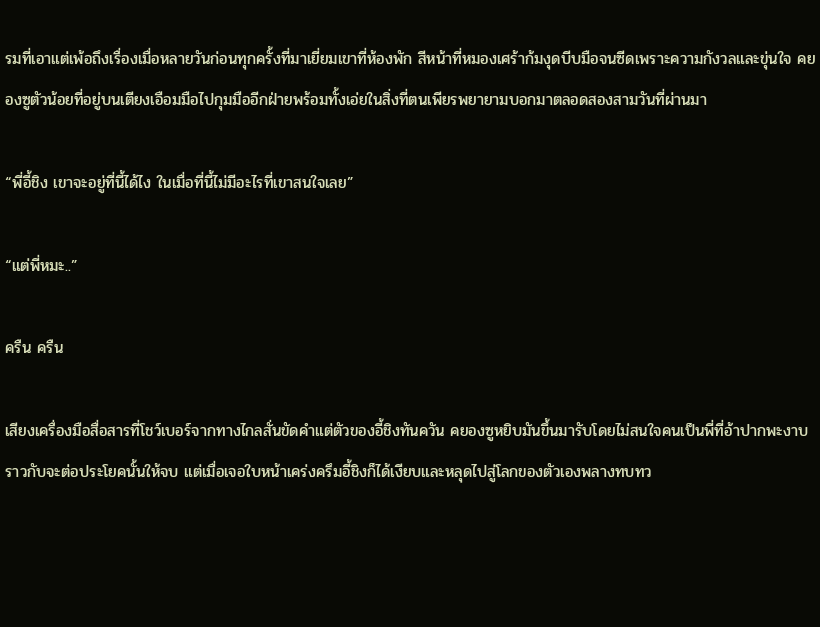รมที่เอาแต่เพ้อถึงเรื่องเมื่อหลายวันก่อนทุกครั้งที่มาเยี่ยมเขาที่ห้องพัก สีหน้าที่หมองเศร้าก้มงุดบีบมือจนซีดเพราะความกังวลและขุ่นใจ คยองซูตัวน้อยที่อยู่บนเตียงเอือมมือไปกุมมืออีกฝ่ายพร้อมทั้งเอ่ยในสิ่งที่ตนเพียรพยายามบอกมาตลอดสองสามวันที่ผ่านมา

“พี่อี้ชิง เขาจะอยู่ที่นี้ได้ไง ในเมื่อที่นี้ไม่มีอะไรที่เขาสนใจเลย”

“แต่พี่หมะ..”

ครืน ครืน

เสียงเครื่องมือสื่อสารที่โชว์เบอร์จากทางไกลสั่นขัดคำแต่ตัวของอี้ชิงทันควัน คยองซูหยิบมันขึ้นมารับโดยไม่สนใจคนเป็นพี่ที่อ้าปากพะงาบราวกับจะต่อประโยคนั้นให้จบ แต่เมื่อเจอใบหน้าเคร่งครึมอี้ชิงก็ได้เงียบและหลุดไปสู่โลกของตัวเองพลางทบทว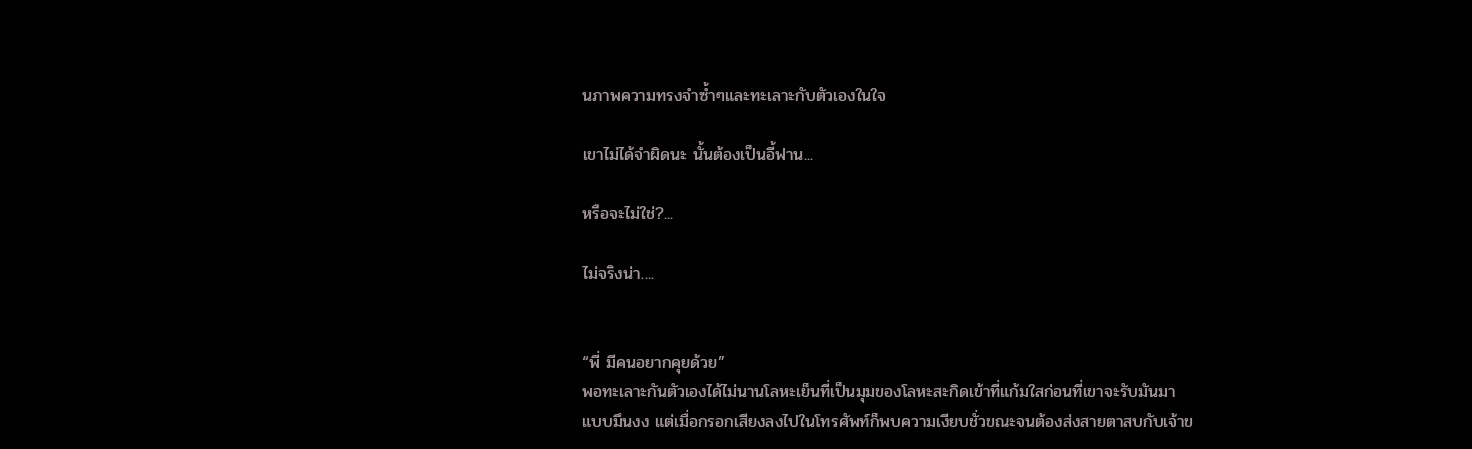นภาพความทรงจำซ้ำๆและทะเลาะกับตัวเองในใจ

เขาไม่ได้จำผิดนะ นั้นต้องเป็นอี้ฟาน...

หรือจะไม่ใช่?...

ไม่จริงน่า....


“พี่ มีคนอยากคุยด้วย”
พอทะเลาะกันตัวเองได้ไม่นานโลหะเย็นที่เป็นมุมของโลหะสะกิดเข้าที่แก้มใสก่อนที่เขาจะรับมันมาแบบมึนงง แต่เมื่อกรอกเสียงลงไปในโทรศัพท์ก็พบความเงียบชั่วขณะจนต้องส่งสายตาสบกับเจ้าข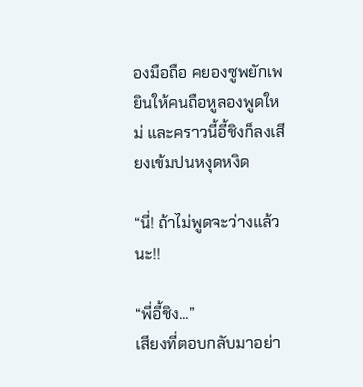องมือถือ คยองซูพยักเพยินให้คนถือหูลองพูดใหม่ และคราวนี้อี้ชิงก็ลงเสียงเข้มปนหงุดหงิด

“นี่! ถ้าไม่พูดจะว่างแล้วนะ!!

“พี่อี้ชิง...”
เสียงที่ตอบกลับมาอย่า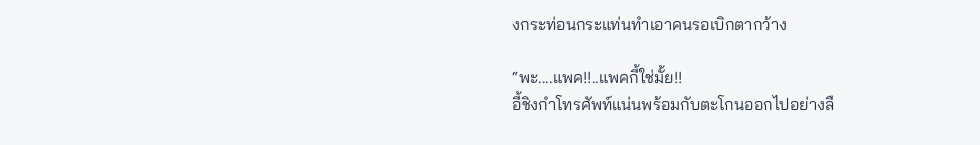งกระท่อนกระแท่นทำเอาคนรอเบิกตากว้าง

“พะ....แพค!!..แพคกี้ใช่มั้ย!!
อี้ชิงกำโทรศัพท์แน่นพร้อมกับตะโกนออกไปอย่างลื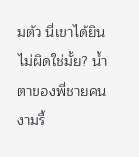มตัว นี่เขาได้ยินไม่ผิดใช่มั้ย? น้ำตาของพี่ชายคนงามรื้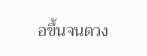อขึ้นจนดวง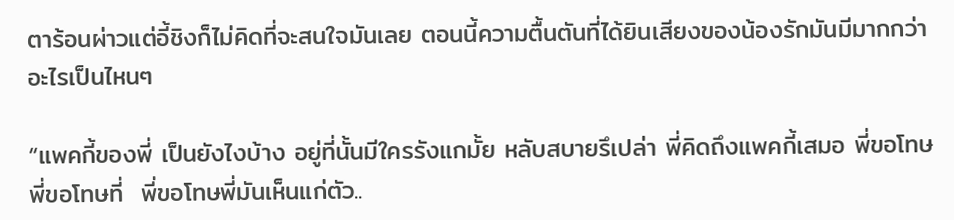ตาร้อนผ่าวแต่อี้ชิงก็ไม่คิดที่จะสนใจมันเลย ตอนนี้ความตื้นตันที่ได้ยินเสียงของน้องรักมันมีมากกว่าอะไรเป็นไหนๆ

“แพคกี้ของพี่ เป็นยังไงบ้าง อยู่ที่นั้นมีใครรังแกมั้ย หลับสบายรึเปล่า พี่คิดถึงแพคกี้เสมอ พี่ขอโทษ พี่ขอโทษที่  พี่ขอโทษพี่มันเห็นแก่ตัว..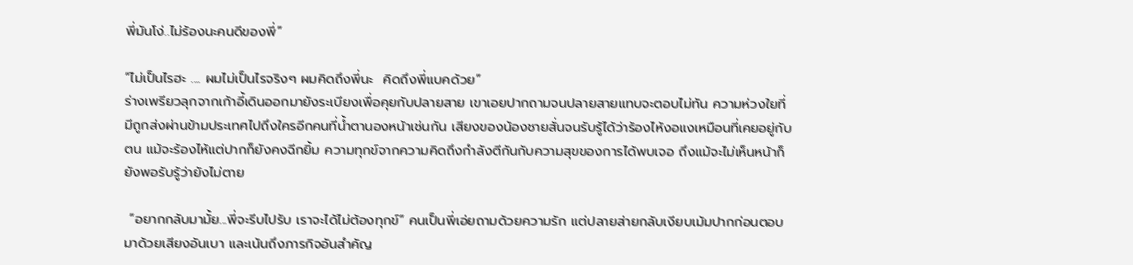พี่มันโง่..ไม่ร้องนะคนดีของพี่”

“ไม่เป็นไรฮะ .... ผมไม่เป็นไรจริงๆ ผมคิดถึงพี่นะ  คิดถึงพี่แบคด้วย”
ร่างเพรียวลุกจากเก้าอี้เดินออกมายังระเบียงเพื่อคุยกับปลายสาย เขาเอยปากถามจนปลายสายแทบจะตอบไม่ทัน ความห่วงใยที่มีถูกส่งผ่านข้ามประเทศไปถึงใครอีกคนที่น้ำตานองหน้าเช่นกัน เสียงของน้องชายสั่นจนรับรู้ได้ว่าร้องไห้งอแงเหมือนที่เคยอยู่กับตน แม้จะร้องไห้แต่ปากก็ยังคงฉีกยิ้ม ความทุกข์จากความคิดถึงกำลังตีกันกับความสุขของการได้พบเจอ ถึงแม้จะไม่เห็นหน้าก็ยังพอรับรู้ว่ายังไม่ตาย

 “อยากกลับมามั้ย...พี่จะรีบไปรับ เราจะได้ไม่ต้องทุกข์” คนเป็นพี่เอ่ยถามด้วยความรัก แต่ปลายส่ายกลับเงียบเม้มปากก่อนตอบมาด้วยเสียงอันเบา และเน้นถึงภารกิจอันสำคัญ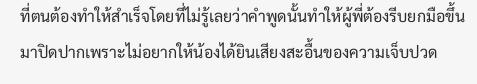ที่ตนต้องทำให้สำเร็จโดยที่ไม่รู้เลยว่าคำพูดนั้นทำให้ผู้พี่ต้องรีบยกมือขึ้นมาปิดปากเพราะไม่อยากให้น้องได้ยินเสียงสะอื้นของความเจ็บปวด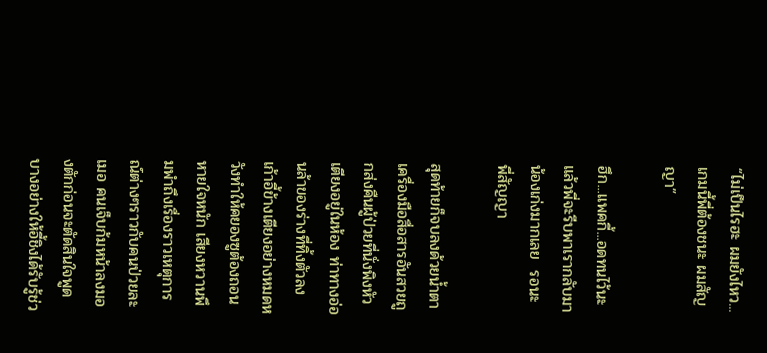“ไม่เป็นไรฮะ ผมยังไหว...เกมนี้พี่ต้องชนะ ผมสัญญา”

ฮึก...แพคกี้...อดทนไว้นะ  แล้วพี่จะรีบพาเรากลับมา น้องเก่งมากเลย  รอนะ พี่สัญญา

สุดท้ายก็จบลงด้วยน้ำตา เครื่องมือสื่อสารอันสวยถูกส่งคืนผู้ป่วยที่นั่งพิงหัวเตียงอยู่ในห้อง ท่าทางอ่อนล้าของร่างที่ทิ้งตัวลงเก้าอี้ข้างเตียงอย่างหมดหวังทำให้คยองซูต้องถอนหายใจหนัก เสียงหวานพึมพำถึงเรื่องราวเหตุการณ์ต่างๆราวกับคนป่วยละเมอ คนเจ็บก้มหน้าลงมองตักก่อนจะตัดสินใจพูดบางอย่างให้อี้ชิงได้รับรู้ช่ว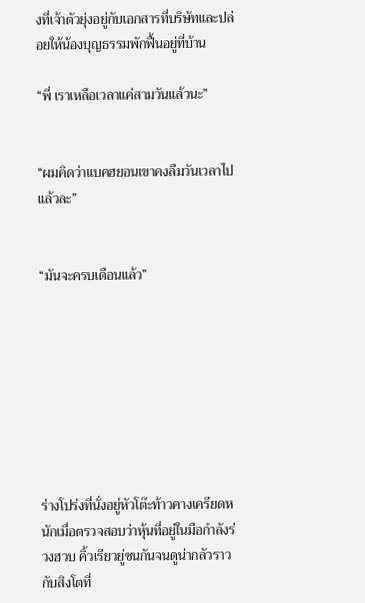งที่เจ้าตัวยุ่งอยู่กับเอกสารที่บริษัทและปล่อยให้น้องบุญธรรมพักฟื้นอยู่ที่บ้าน

“พี่ เราเหลือเวลาแค่สามวันแล้วนะ”


“ผมคิดว่าแบคฮยอนเขาคงลืมวันเวลาไปแล้วละ”


“มันจะครบเดือนแล้ว”








ร่างโปร่งที่นั่งอยู่หัวโต๊ะท้าวคางเครียดหนักเมื่อตรวจสอบว่าหุ้นที่อยู่ในมือกำลังร่วงฮวบ คิ้วเรียวยู่ชนกันจนดูน่ากลัวราวกับสิงโตที่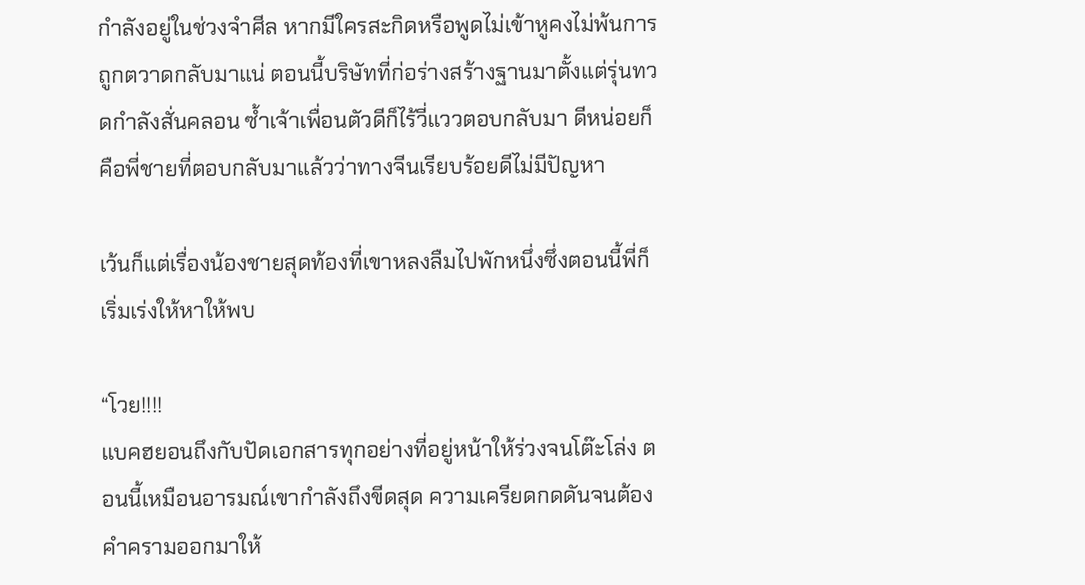กำลังอยู่ในช่วงจำศีล หากมีใครสะกิดหรือพูดไม่เข้าหูคงไม่พ้นการถูกตวาดกลับมาแน่ ตอนนี้บริษัทที่ก่อร่างสร้างฐานมาตั้งแต่รุ่นทวดกำลังสั่นคลอน ซ้ำเจ้าเพื่อนตัวดีก็ไร้วี่แววตอบกลับมา ดีหน่อยก็คือพี่ชายที่ตอบกลับมาแล้วว่าทางจีนเรียบร้อยดีไม่มีปัญหา

เว้นก็แต่เรื่องน้องชายสุดท้องที่เขาหลงลืมไปพักหนึ่งซึ่งตอนนี้พี่ก็เริ่มเร่งให้หาให้พบ

“โวย!!!!
แบคฮยอนถึงกับปัดเอกสารทุกอย่างที่อยู่หน้าให้ร่วงจนโต๊ะโล่ง ตอนนี้เหมือนอารมณ์เขากำลังถึงขีดสุด ความเครียดกดดันจนต้องคำครามออกมาให้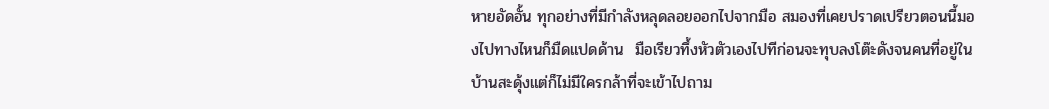หายอัดอั้น ทุกอย่างที่มีกำลังหลุดลอยออกไปจากมือ สมองที่เคยปราดเปรียวตอนนี้มองไปทางไหนก็มืดแปดด้าน  มือเรียวทึ้งหัวตัวเองไปทีก่อนจะทุบลงโต๊ะดังจนคนที่อยู่ในบ้านสะดุ้งแต่ก็ไม่มีใครกล้าที่จะเข้าไปถาม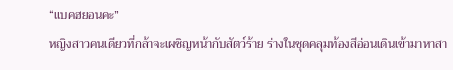“แบคฮยอนคะ”
หญิงสาวคนเดียวที่กล้าจะเผชิญหน้ากับสัตว์ร้าย ร่างในชุดคลุมท้องสีอ่อนเดินเข้ามาหาสา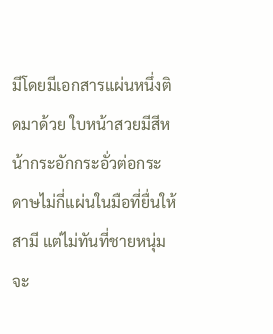มีโดยมีเอกสารแผ่นหนึ่งติดมาด้วย ใบหน้าสวยมีสีหน้ากระอักกระอั่วต่อกระดาษไม่กี่แผ่นในมือที่ยื่นให้สามี แต่ไม่ทันที่ชายหนุ่มจะ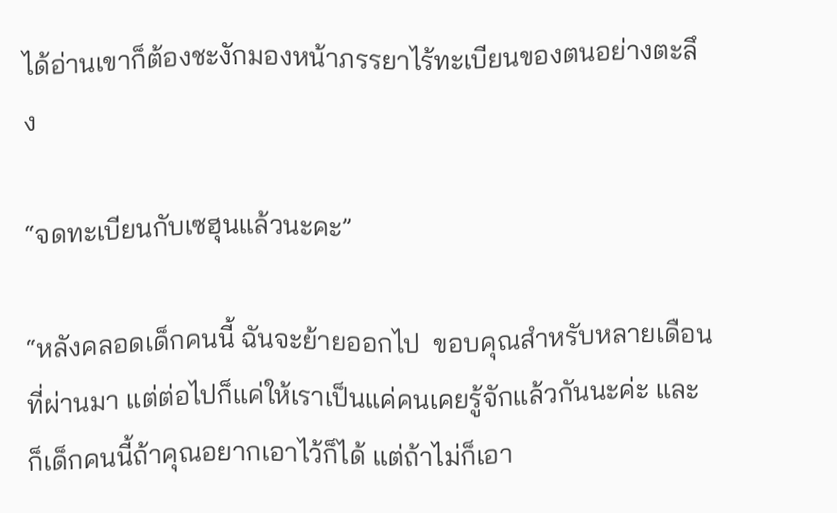ได้อ่านเขาก็ต้องชะงักมองหน้าภรรยาไร้ทะเบียนของตนอย่างตะลึง

“จดทะเบียนกับเซฮุนแล้วนะคะ”

“หลังคลอดเด็กคนนี้ ฉันจะย้ายออกไป  ขอบคุณสำหรับหลายเดือนที่ผ่านมา แต่ต่อไปก็แค่ให้เราเป็นแค่คนเคยรู้จักแล้วกันนะค่ะ และก็เด็กคนนี้ถ้าคุณอยากเอาไว้ก็ได้ แต่ถ้าไม่ก็เอา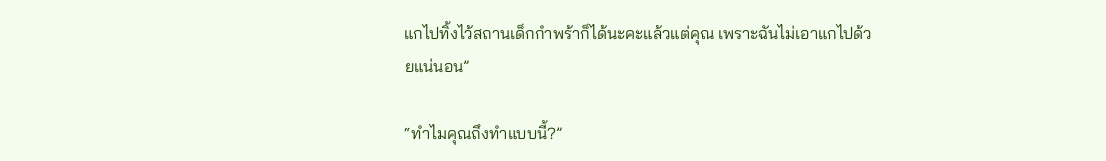แกไปทิ้งไว้สถานเด็กกำพร้าก็ได้นะคะแล้วแต่คุณ เพราะฉันไม่เอาแกไปด้วยแน่นอน”

“ทำไมคุณถึงทำแบบนี้?”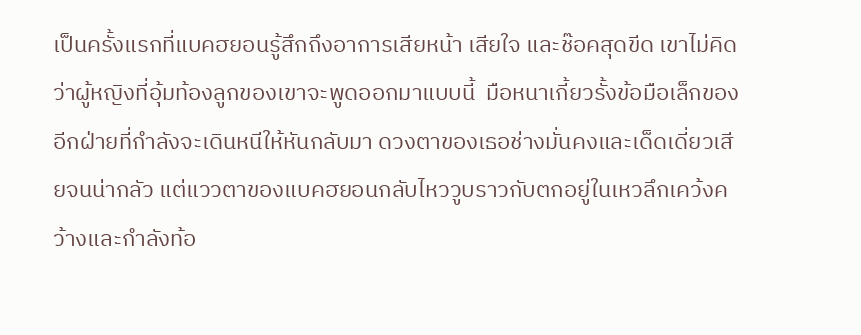เป็นครั้งแรกที่แบคฮยอนรู้สึกถึงอาการเสียหน้า เสียใจ และช๊อคสุดขีด เขาไม่คิดว่าผู้หญิงที่อุ้มท้องลูกของเขาจะพูดออกมาแบบนี้  มือหนาเกี้ยวรั้งข้อมือเล็กของอีกฝ่ายที่กำลังจะเดินหนีให้หันกลับมา ดวงตาของเธอช่างมั่นคงและเด็ดเดี่ยวเสียจนน่ากลัว แต่แววตาของแบคฮยอนกลับไหววูบราวกับตกอยู่ในเหวลึกเคว้งคว้างและกำลังท้อ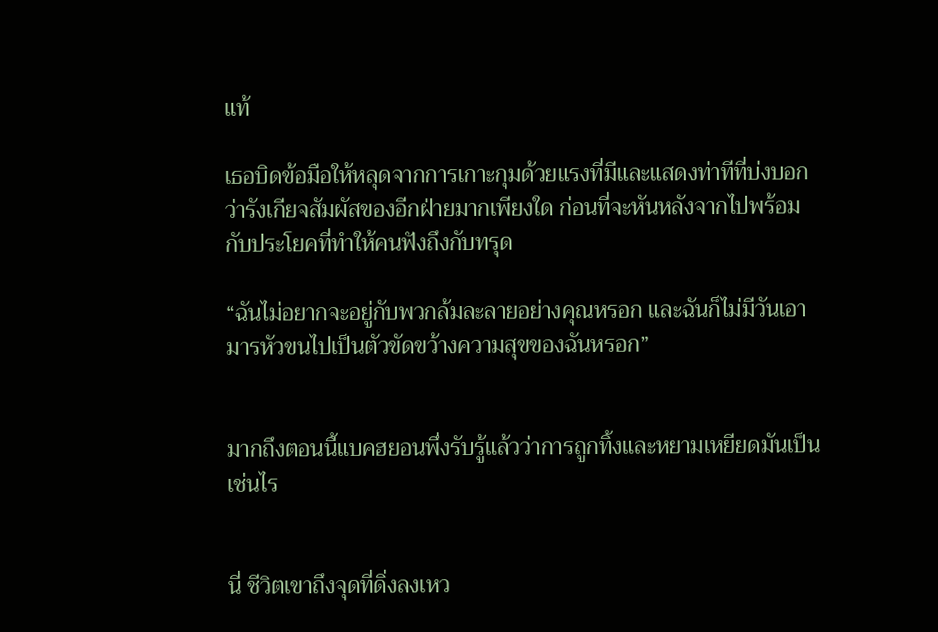แท้

เธอบิดข้อมือให้หลุดจากการเกาะกุมด้วยแรงที่มีและแสดงท่าทีที่บ่งบอกว่ารังเกียจสัมผัสของอีกฝ่ายมากเพียงใด ก่อนที่จะหันหลังจากไปพร้อมกับประโยคที่ทำให้คนฟังถึงกับทรุด

“ฉันไม่อยากจะอยู่กับพวกล้มละลายอย่างคุณหรอก และฉันก็ไม่มีวันเอามารหัวขนไปเป็นตัวขัดขว้างความสุขของฉันหรอก”


มากถึงตอนนี้แบคฮยอนพึ่งรับรู้แล้วว่าการถูกทิ้งและหยามเหยียดมันเป็นเช่นไร


นี่ ชีวิตเขาถึงจุดที่ดิ่งลงเหว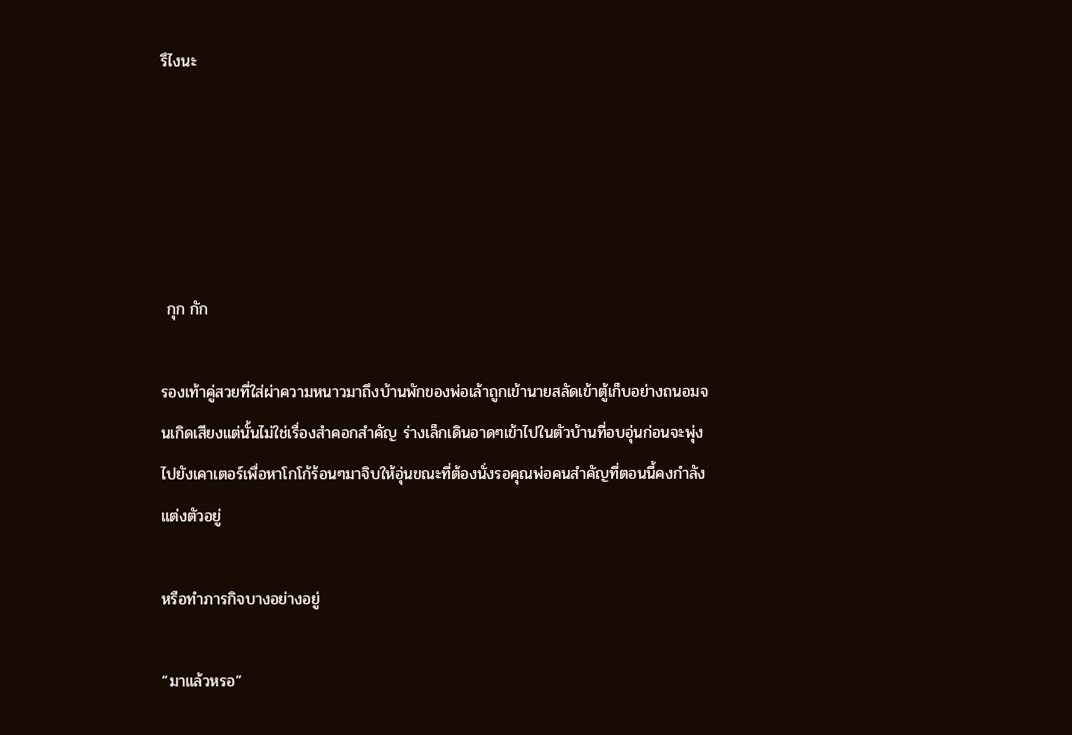รึไงนะ





 กุก กัก

รองเท้าคู่สวยที่ใส่ผ่าความหนาวมาถึงบ้านพักของพ่อเล้าถูกเข้านายสลัดเข้าตู้เก็บอย่างถนอมจนเกิดเสียงแต่นั้นไม่ใช่เรื่องสำคอกสำคัญ ร่างเล็กเดินอาดๆเข้าไปในตัวบ้านที่อบอุ่นก่อนจะพุ่งไปยังเคาเตอร์เพื่อหาโกโก้ร้อนๆมาจิบให้อุ่นขณะที่ต้องนั่งรอคุณพ่อคนสำคัญที่ตอนนี้คงกำลังแต่งตัวอยู่

หรือทำภารกิจบางอย่างอยู่

“มาแล้วหรอ”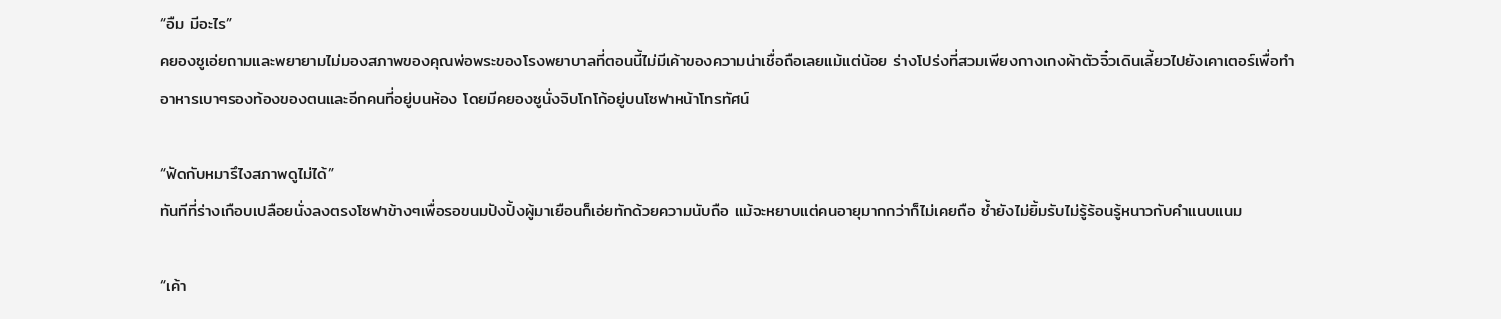“อืม มีอะไร”
คยองซูเอ่ยถามและพยายามไม่มองสภาพของคุณพ่อพระของโรงพยาบาลที่ตอนนี้ไม่มีเค้าของความน่าเชื่อถือเลยแม้แต่น้อย ร่างโปร่งที่สวมเพียงกางเกงผ้าตัวจิ๋วเดินเลี้ยวไปยังเคาเตอร์เพื่อทำอาหารเบาๆรองท้องของตนและอีกคนที่อยู่บนห้อง โดยมีคยองซูนั่งจิบโกโก้อยู่บนโซฟาหน้าโทรทัศน์

“ฟัดกับหมารึไงสภาพดูไม่ได้”
ทันทีที่ร่างเกือบเปลือยนั่งลงตรงโซฟาข้างๆเพื่อรอขนมปังปิ้งผู้มาเยือนก็เอ่ยทักด้วยความนับถือ แม้จะหยาบแต่คนอายุมากกว่าก็ไม่เคยถือ ซ้ำยังไม่ยิ้มรับไม่รู้ร้อนรู้หนาวกับคำแนบแนม

“เค้า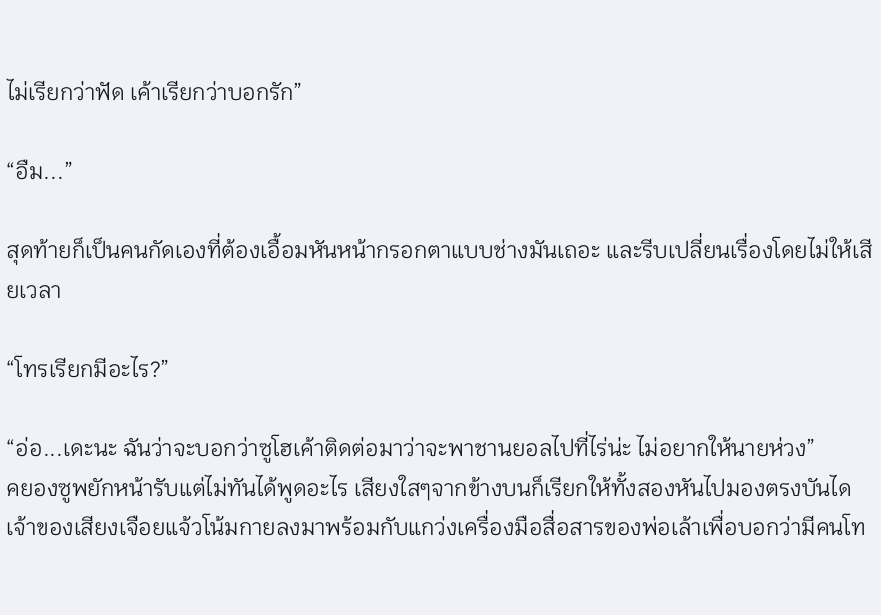ไม่เรียกว่าฟัด เค้าเรียกว่าบอกรัก”

“อืม...”

สุดท้ายก็เป็นคนกัดเองที่ต้องเอื้อมหันหน้ากรอกตาแบบช่างมันเถอะ และรีบเปลี่ยนเรื่องโดยไม่ให้เสียเวลา

“โทรเรียกมีอะไร?”

“อ่อ...เดะนะ ฉันว่าจะบอกว่าซูโฮเค้าติดต่อมาว่าจะพาชานยอลไปที่ไร่น่ะ ไม่อยากให้นายห่วง”
คยองซูพยักหน้ารับแต่ไม่ทันได้พูดอะไร เสียงใสๆจากข้างบนก็เรียกให้ทั้งสองหันไปมองตรงบันได เจ้าของเสียงเจือยแจ้วโน้มกายลงมาพร้อมกับแกว่งเครื่องมือสื่อสารของพ่อเล้าเพื่อบอกว่ามีคนโท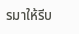รมาให้รีบ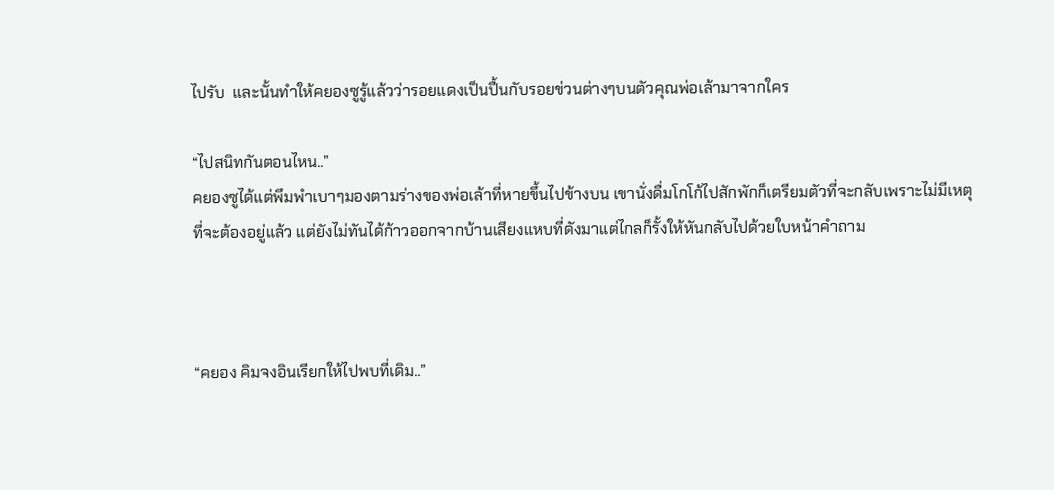ไปรับ  และนั้นทำให้คยองซูรู้แล้วว่ารอยแดงเป็นปื้นกับรอยข่วนต่างๆบนตัวคุณพ่อเล้ามาจากใคร

“ไปสนิทกันตอนไหน..”
คยองซูได้แต่พึมพำเบาๆมองตามร่างของพ่อเล้าที่หายขึ้นไปข้างบน เขานั่งดื่มโกโก้ไปสักพักก็เตรียมตัวที่จะกลับเพราะไม่มีเหตุที่จะต้องอยู่แล้ว แต่ยังไม่ทันได้ก้าวออกจากบ้านเสียงแหบที่ดังมาแต่ไกลก็รั้งให้หันกลับไปด้วยใบหน้าคำถาม



“คยอง คิมจงอินเรียกให้ไปพบที่เดิม..”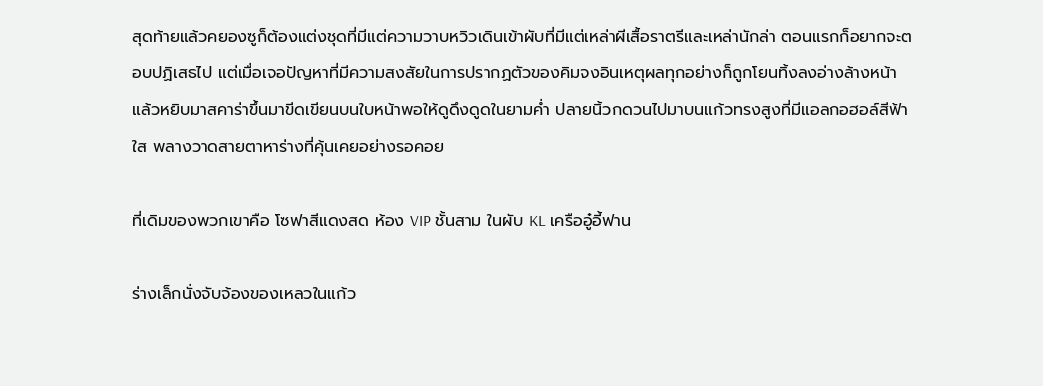สุดท้ายแล้วคยองซูก็ต้องแต่งชุดที่มีแต่ความวาบหวิวเดินเข้าผับที่มีแต่เหล่าผีเสื้อราตรีและเหล่านักล่า ตอนแรกก็อยากจะตอบปฏิเสธไป แต่เมื่อเจอปัญหาที่มีความสงสัยในการปรากฏตัวของคิมจงอินเหตุผลทุกอย่างก็ถูกโยนทิ้งลงอ่างล้างหน้าแล้วหยิบมาสคาร่าขึ้นมาขีดเขียนบนใบหน้าพอให้ดูดึงดูดในยามค่ำ ปลายนิ้วกดวนไปมาบนแก้วทรงสูงที่มีแอลกอฮอล์สีฟ้าใส พลางวาดสายตาหาร่างที่คุ้นเคยอย่างรอคอย

ที่เดิมของพวกเขาคือ โซฟาสีแดงสด ห้อง VIP ชั้นสาม ในผับ KL เครืออู๋อี้ฟาน

ร่างเล็กนั่งจับจ้องของเหลวในแก้ว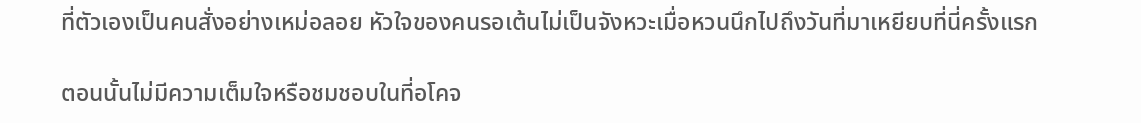ที่ตัวเองเป็นคนสั่งอย่างเหม่อลอย หัวใจของคนรอเต้นไม่เป็นจังหวะเมื่อหวนนึกไปถึงวันที่มาเหยียบที่นี่ครั้งแรก

ตอนนั้นไม่มีความเต็มใจหรือชมชอบในที่อโคจ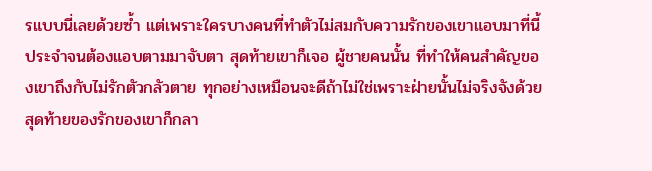รแบบนี่เลยด้วยซ้ำ แต่เพราะใครบางคนที่ทำตัวไม่สมกับความรักของเขาแอบมาที่นี้ประจำจนต้องแอบตามมาจับตา สุดท้ายเขาก็เจอ ผู้ชายคนนั้น ที่ทำให้คนสำคัญของเขาถึงกับไม่รักตัวกลัวตาย ทุกอย่างเหมือนจะดีถ้าไม่ใช่เพราะฝ่ายนั้นไม่จริงจังด้วย สุดท้ายของรักของเขาก็กลา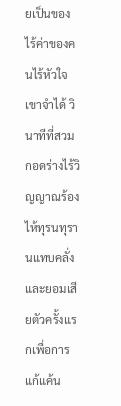ยเป็นของไร้ค่าของคนไร้หัวใจ  เขาจำได้ วินาทีที่สวมกอดร่างไร้วิญญาณร้องไห้ทุรนทุรานแทบคลั่ง และยอมเสียตัวครั้งแรกเพื่อการแก้แค้น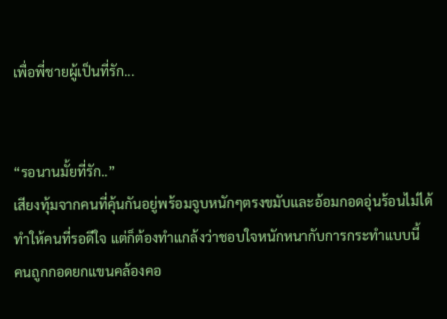เพื่อพี่ชายผู้เป็นที่รัก...


“รอนานมั้ยที่รัก..”
เสียงทุ้มจากคนที่คุ้นกันอยู่พร้อมจูบหนักๆตรงขมับและอ้อมกอดอุ่นร้อนไม่ได้ทำให้คนที่รอดีใจ แต่ก็ต้องทำแกล้งว่าชอบใจหนักหนากับการกระทำแบบนี้  คนถูกกอดยกแขนคล้องคอ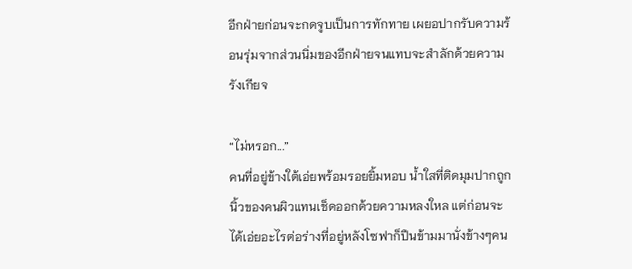อีกฝ่ายก่อนจะกดจูบเป็นการทักทาย เผยอปากรับความร้อนรุ่มจากส่วนนิ่มของอีกฝ่ายจนแทบจะสำลักด้วยความรังเกียจ

“ไม่หรอก...”
คนที่อยู่ข้างใต้เอ่ยพร้อมรอยยิ้มหอบ น้ำใสที่ติดมุมปากถูกนิ้วของคนผิวแทนเช็ดออกด้วยความหลงใหล แต่ก่อนจะได้เอ่ยอะไรต่อร่างที่อยู่หลังโซฟาก็ปืนข้ามมานั่งข้างๆคน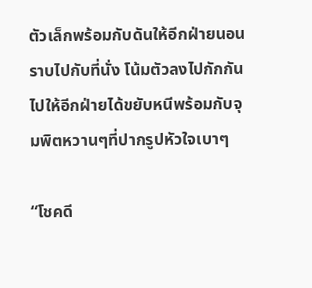ตัวเล็กพร้อมกับดันให้อีกฝ่ายนอนราบไปกับที่นั่ง โน้มตัวลงไปกักกันไปให้อีกฝ่ายได้ขยับหนีพร้อมกับจุมพิตหวานๆที่ปากรูปหัวใจเบาๆ

“โชคดี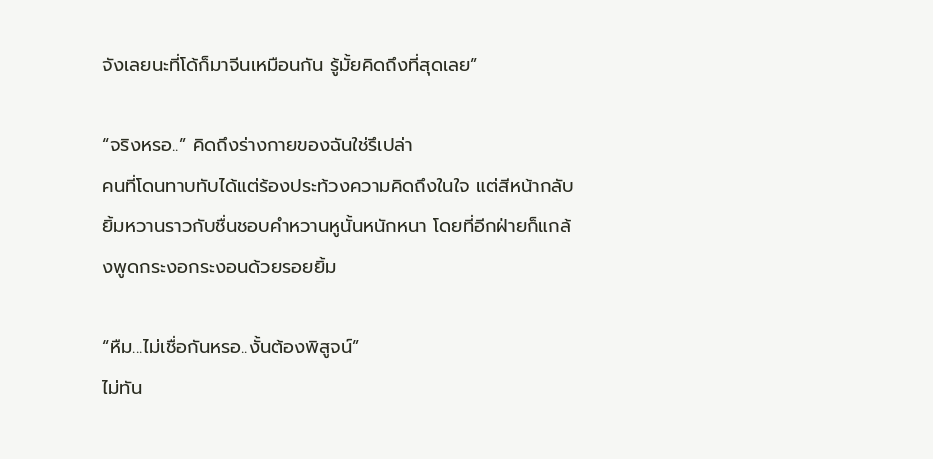จังเลยนะที่โด้ก็มาจีนเหมือนกัน รู้มั้ยคิดถึงที่สุดเลย”

“จริงหรอ..” คิดถึงร่างกายของฉันใช่รึเปล่า
คนที่โดนทาบทับได้แต่ร้องประท้วงความคิดถึงในใจ แต่สีหน้ากลับยิ้มหวานราวกับชื่นชอบคำหวานหูนั้นหนักหนา โดยที่อีกฝ่ายก็แกล้งพูดกระงอกระงอนด้วยรอยยิ้ม

“หืม...ไม่เชื่อกันหรอ..งั้นต้องพิสูจน์”
ไม่ทัน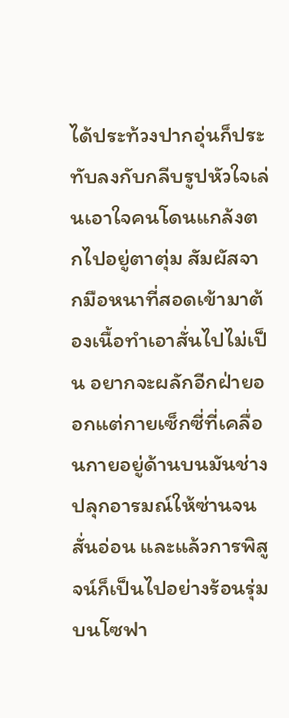ได้ประท้วงปากอุ่นก็ประทับลงกับกลีบรูปหัวใจเล่นเอาใจคนโดนแกล้งตกไปอยู่ตาตุ่ม สัมผัสจากมือหนาที่สอดเข้ามาต้องเนื้อทำเอาสั่นไปไม่เป็น อยากจะผลักอีกฝ่ายออกแต่กายเซ็กซี่ที่เคลื่อนกายอยู่ด้านบนมันช่างปลุกอารมณ์ให้ซ่านจนสั่นอ่อน และแล้วการพิสูจน์ก็เป็นไปอย่างร้อนรุ่มบนโซฟา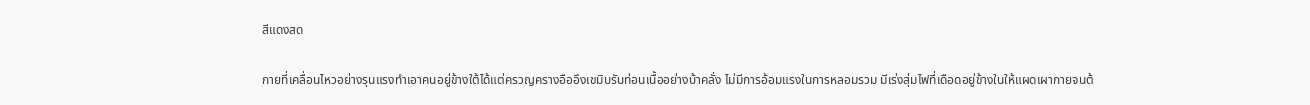สีแดงสด

กายที่เคลื่อนไหวอย่างรุนแรงทำเอาคนอยู่ข้างใต้ได้แต่ครวญครางอืออึงเขมิบรับท่อนเนื้ออย่างบ้าคลั่ง ไม่มีการอ้อมแรงในการหลอมรวม มีเร่งสุ่มไฟที่เดือดอยู่ข้างในให้แผดเผากายจนต้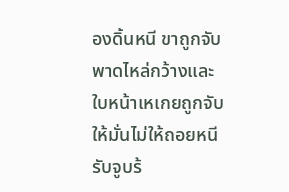องดิ้นหนี ขาถูกจับพาดไหล่กว้างและใบหน้าเหเกยถูกจับให้มั่นไม่ให้ถอยหนีรับจูบร้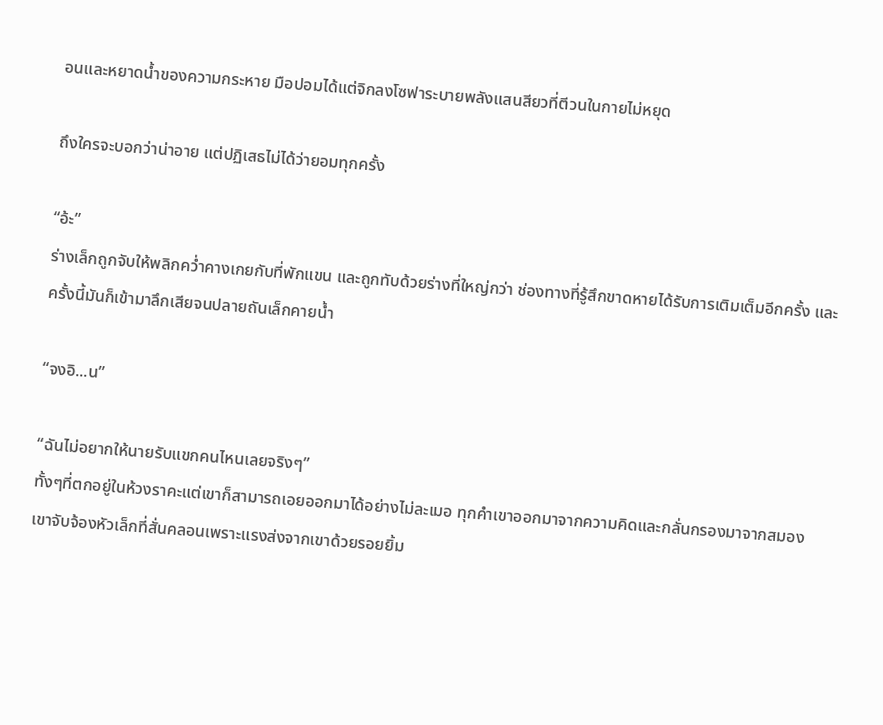อนและหยาดน้ำของความกระหาย มือปอมได้แต่จิกลงโซฟาระบายพลังแสนสียวที่ตีวนในกายไม่หยุด

ถึงใครจะบอกว่าน่าอาย แต่ปฏิเสธไม่ได้ว่ายอมทุกครั้ง

“อ้ะ”
ร่างเล็กถูกจับให้พลิกคว่ำคางเกยกับที่พักแขน และถูกทับด้วยร่างที่ใหญ่กว่า ช่องทางที่รู้สึกขาดหายได้รับการเติมเต็มอีกครั้ง และครั้งนี้มันก็เข้ามาลึกเสียจนปลายถันเล็กคายน้ำ

“จงอิ...น”

“ฉันไม่อยากให้นายรับแขกคนไหนเลยจริงๆ”
ทั้งๆที่ตกอยู่ในห้วงราคะแต่เขาก็สามารถเอยออกมาได้อย่างไม่ละเมอ ทุกคำเขาออกมาจากความคิดและกลั่นกรองมาจากสมอง เขาจับจ้องหัวเล็กที่สั่นคลอนเพราะแรงส่งจากเขาด้วยรอยยิ้ม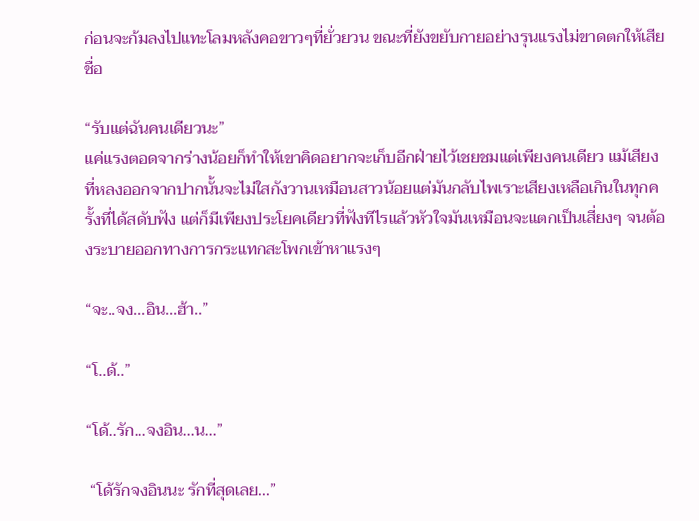ก่อนจะก้มลงไปแทะโลมหลังคอขาวๆที่ยั่วยวน ขณะที่ยังขยับกายอย่างรุนแรงไม่ขาดตกให้เสียชื่อ

“รับแต่ฉันคนเดียวนะ”
แค่แรงตอดจากร่างน้อยก็ทำให้เขาคิดอยากจะเก็บอีกฝ่ายไว้เชยชมแต่เพียงคนเดียว แม้เสียงที่หลงออกจากปากนั้นจะไม่ใสกังวานเหมือนสาวน้อยแต่มันกลับไพเราะเสียงเหลือเกินในทุกครั้งที่ได้สดับฟัง แต่ก็มีเพียงประโยคเดียวที่ฟังทีไรแล้วหัวใจมันเหมือนจะแตกเป็นเสี่ยงๆ จนต้องระบายออกทางการกระแทกสะโพกเข้าหาแรงๆ

“จะ..จง...อิน...ฮ้า..”

“โ..ด้..”

“โด้..รัก...จงอิน...น...”

 “โด้รักจงอินนะ รักที่สุดเลย...”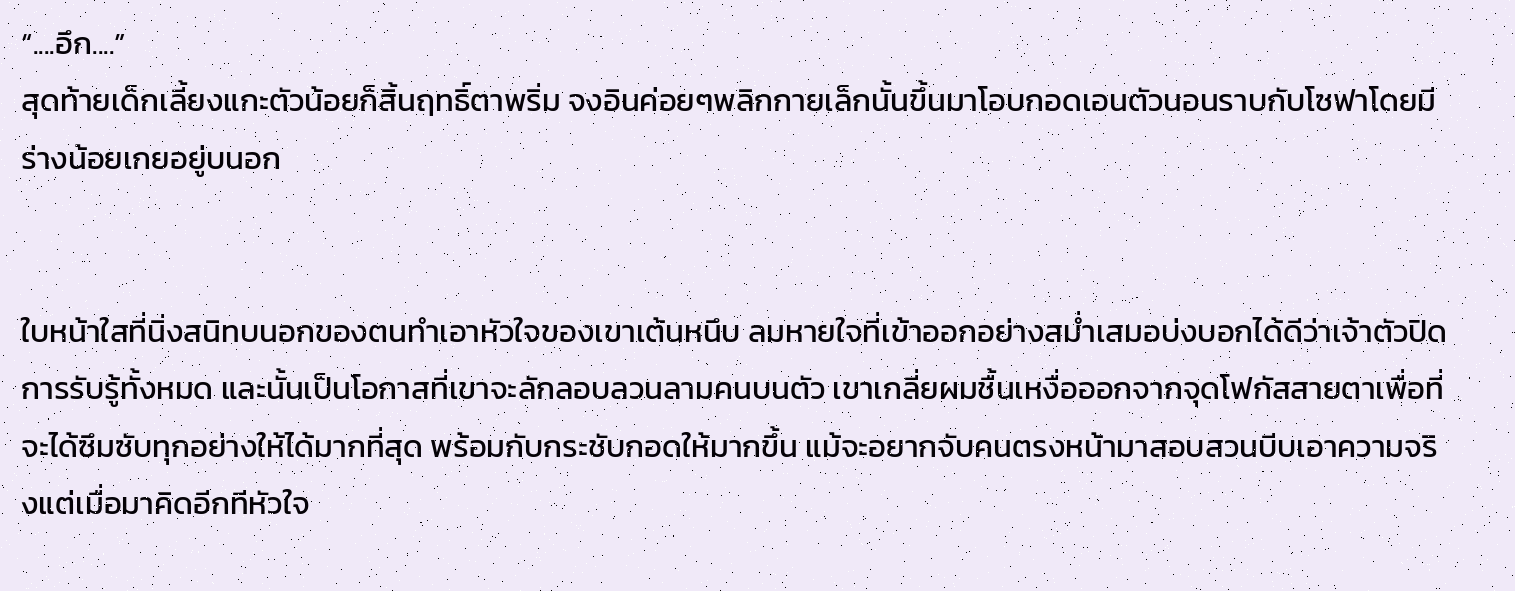“....อึก....”
สุดท้ายเด็กเลี้ยงแกะตัวน้อยก็สิ้นฤทธิ์ตาพริ่ม จงอินค่อยๆพลิกกายเล็กนั้นขึ้นมาโอบกอดเอนตัวนอนราบกับโซฟาโดยมีร่างน้อยเกยอยู่บนอก


ใบหน้าใสที่นิ่งสนิทบนอกของตนทำเอาหัวใจของเขาเต้นหนึบ ลมหายใจที่เข้าออกอย่างสม่ำเสมอบ่งบอกได้ดีว่าเจ้าตัวปิดการรับรู้ทั้งหมด และนั้นเป็นโอกาสที่เขาจะลักลอบลวนลามคนบนตัว เขาเกลี่ยผมชื้นเหงื่อออกจากจุดโฟกัสสายตาเพื่อที่จะได้ซึมซับทุกอย่างให้ได้มากที่สุด พร้อมกับกระชับกอดให้มากขึ้น แม้จะอยากจับคนตรงหน้ามาสอบสวนบีบเอาความจริงแต่เมื่อมาคิดอีกทีหัวใจ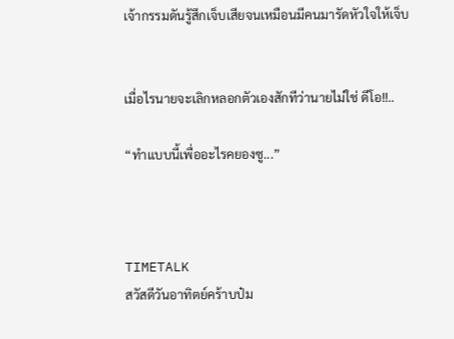เจ้ากรรมดันรู้สึกเจ็บเสียจนเหมือนมีคนมารัดหัวใจให้เจ็บ


เมื่อไรนายจะเลิกหลอกตัวเองสักทีว่านายไม่ใช่ ดีโอ!!..

“ทำแบบนี้เพื่ออะไรคยองซู...”



TIMETALK
สวัสดีวันอาทิตย์คร้าบป๋ม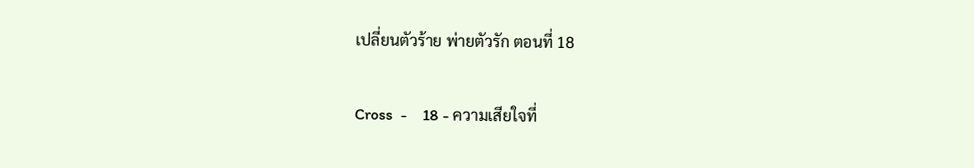เปลี่ยนตัวร้าย พ่ายตัวรัก ตอนที่ 18

Cross  -    18 - ความเสียใจที่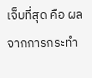เจ็บที่สุด คือ ผลจากการกระทำ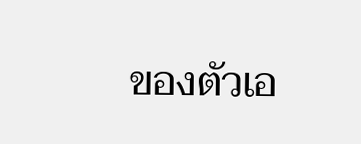ของตัวเอ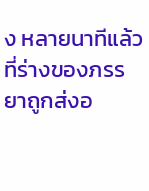ง หลายนาทีแล้วที่ร่างของภรรยาถูกส่งอ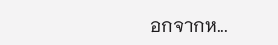อกจากห...